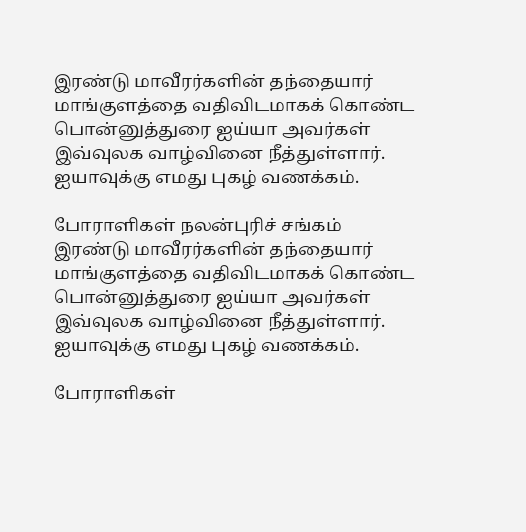இரண்டு மாவீரர்களின் தந்தையார் மாங்குளத்தை வதிவிடமாகக் கொண்ட பொன்னுத்துரை ஐய்யா அவர்கள் இவ்வுலக வாழ்வினை நீத்துள்ளார்.
ஐயாவுக்கு எமது புகழ் வணக்கம்.

போராளிகள் நலன்புரிச் சங்கம்
இரண்டு மாவீரர்களின் தந்தையார் மாங்குளத்தை வதிவிடமாகக் கொண்ட பொன்னுத்துரை ஐய்யா அவர்கள் இவ்வுலக வாழ்வினை நீத்துள்ளார்.
ஐயாவுக்கு எமது புகழ் வணக்கம்.

போராளிகள்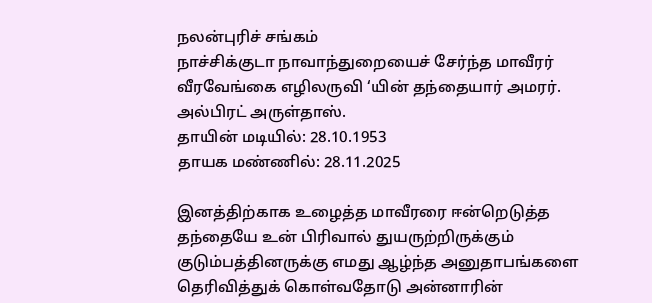நலன்புரிச் சங்கம்
நாச்சிக்குடா நாவாந்துறையைச் சேர்ந்த மாவீரர் வீரவேங்கை எழிலருவி ‘யின் தந்தையார் அமரர். அல்பிரட் அருள்தாஸ்.
தாயின் மடியில்: 28.10.1953
தாயக மண்ணில்: 28.11.2025

இனத்திற்காக உழைத்த மாவீரரை ஈன்றெடுத்த தந்தையே உன் பிரிவால் துயருற்றிருக்கும் குடும்பத்தினருக்கு எமது ஆழ்ந்த அனுதாபங்களை தெரிவித்துக் கொள்வதோடு அன்னாரின்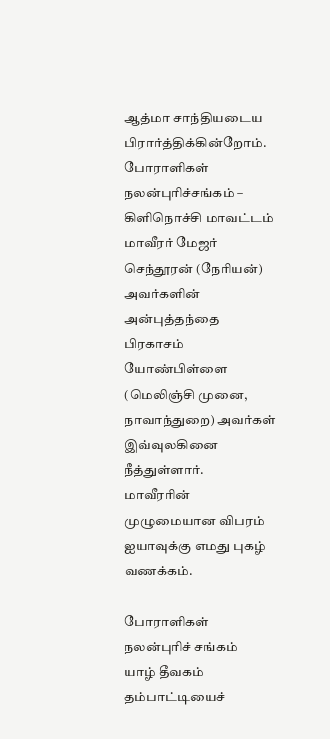ஆத்மா சாந்தியடைய பிரார்த்திக்கின்றோம்.
போராளிகள் நலன்புரிச்சங்கம் – கிளிநொச்சி மாவட்டம்
மாவீரர் மேஜர் செந்தூரன் (நேரியன்) அவர்களின் அன்புத்தந்தை பிரகாசம் யோண்பிள்ளை (மெலிஞ்சி முனை, நாவாந்துறை) அவர்கள் இவ்வுலகினை நீத்துள்ளார்.
மாவீரரின் முழுமையான விபரம்
ஐயாவுக்கு எமது புகழ் வணக்கம்.

போராளிகள் நலன்புரிச் சங்கம்
யாழ் தீவகம் தம்பாட்டியைச்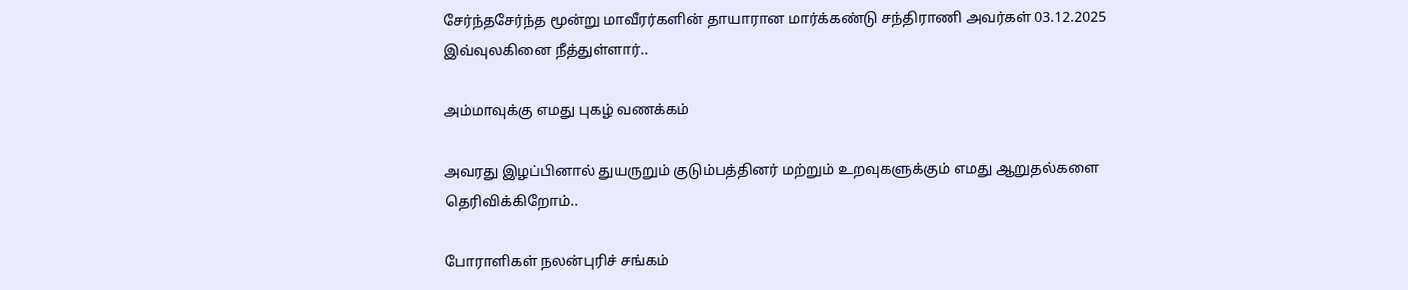சேர்ந்தசேர்ந்த மூன்று மாவீரர்களின் தாயாரான மார்க்கண்டு சந்திராணி அவர்கள் 03.12.2025 இவ்வுலகினை நீத்துள்ளார்..

அம்மாவுக்கு எமது புகழ் வணக்கம்

அவரது இழப்பினால் துயருறும் குடும்பத்தினர் மற்றும் உறவுகளுக்கும் எமது ஆறுதல்களை தெரிவிக்கிறோம்..

போராளிகள் நலன்புரிச் சங்கம்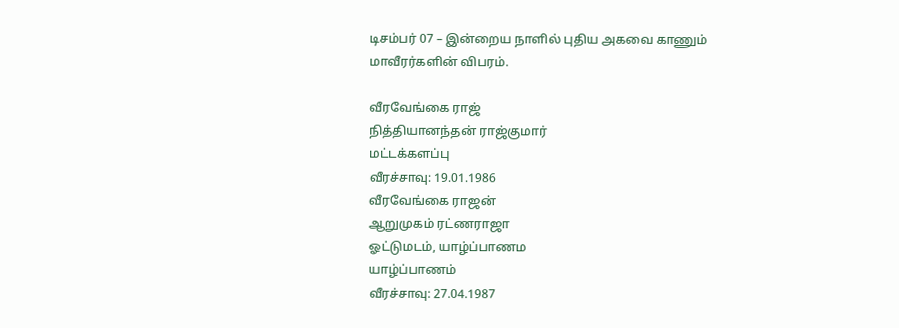டிசம்பர் 07 – இன்றைய நாளில் புதிய அகவை காணும் மாவீரர்களின் விபரம்.

வீரவேங்கை ராஜ்
நித்தியானந்தன் ராஜ்குமார்
மட்டக்களப்பு
வீரச்சாவு: 19.01.1986
வீரவேங்கை ராஜன்
ஆறுமுகம் ரட்ணராஜா
ஓட்டுமடம், யாழ்ப்பாணம
யாழ்ப்பாணம்
வீரச்சாவு: 27.04.1987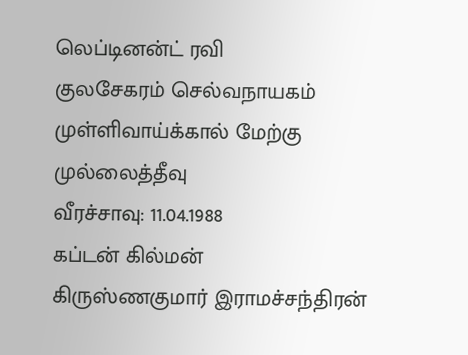லெப்டினன்ட் ரவி
குலசேகரம் செல்வநாயகம்
முள்ளிவாய்க்கால் மேற்கு
முல்லைத்தீவு
வீரச்சாவு: 11.04.1988
கப்டன் கில்மன்
கிருஸ்ணகுமார் இராமச்சந்திரன்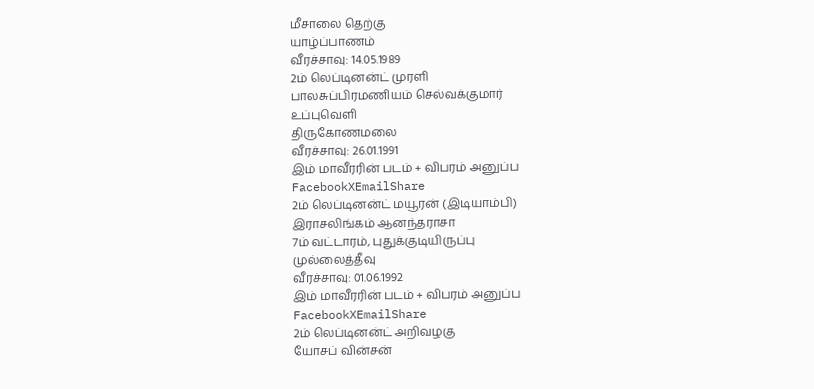மீசாலை தெற்கு
யாழ்ப்பாணம்
வீரச்சாவு: 14.05.1989
2ம் லெப்டினன்ட் முரளி
பாலசுப்பிரமணியம் செல்வக்குமார்
உப்புவெளி
திருகோணமலை
வீரச்சாவு: 26.01.1991
இம் மாவீரரின் படம் + விபரம் அனுப்ப
FacebookXEmailShare
2ம் லெப்டினன்ட் மயூரன் (இடியாம்பி)
இராசலிங்கம் ஆனந்தராசா
7ம் வட்டாரம், புதுக்குடியிருப்பு
முல்லைத்தீவு
வீரச்சாவு: 01.06.1992
இம் மாவீரரின் படம் + விபரம் அனுப்ப
FacebookXEmailShare
2ம் லெப்டினன்ட் அறிவழகு
யோசப் வின்சன்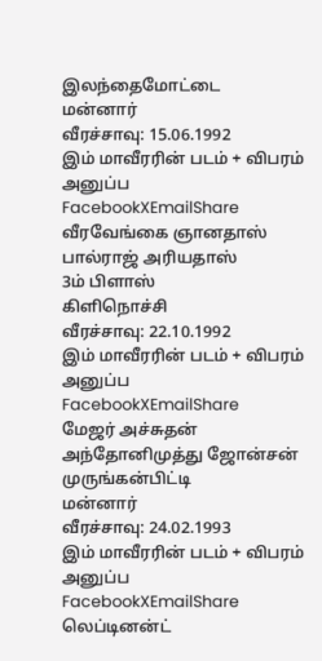இலந்தைமோட்டை
மன்னார்
வீரச்சாவு: 15.06.1992
இம் மாவீரரின் படம் + விபரம் அனுப்ப
FacebookXEmailShare
வீரவேங்கை ஞானதாஸ்
பால்ராஜ் அரியதாஸ்
3ம் பிளாஸ்
கிளிநொச்சி
வீரச்சாவு: 22.10.1992
இம் மாவீரரின் படம் + விபரம் அனுப்ப
FacebookXEmailShare
மேஜர் அச்சுதன்
அந்தோனிமுத்து ஜோன்சன்
முருங்கன்பிட்டி
மன்னார்
வீரச்சாவு: 24.02.1993
இம் மாவீரரின் படம் + விபரம் அனுப்ப
FacebookXEmailShare
லெப்டினன்ட்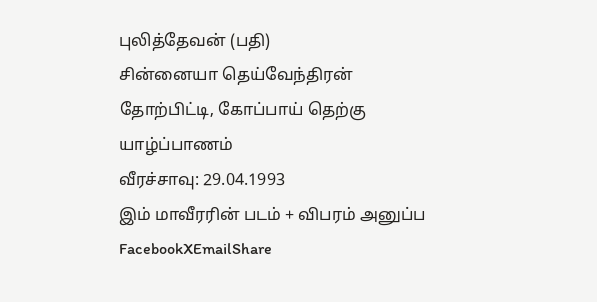புலித்தேவன் (பதி)
சின்னையா தெய்வேந்திரன்
தோற்பிட்டி, கோப்பாய் தெற்கு
யாழ்ப்பாணம்
வீரச்சாவு: 29.04.1993
இம் மாவீரரின் படம் + விபரம் அனுப்ப
FacebookXEmailShare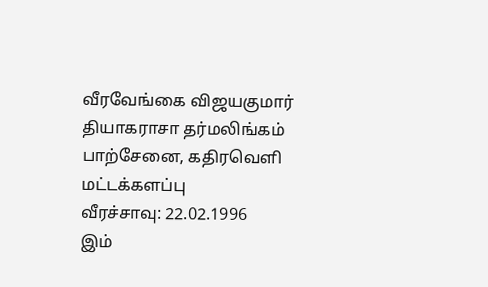வீரவேங்கை விஜயகுமார்
தியாகராசா தர்மலிங்கம்
பாற்சேனை, கதிரவெளி
மட்டக்களப்பு
வீரச்சாவு: 22.02.1996
இம்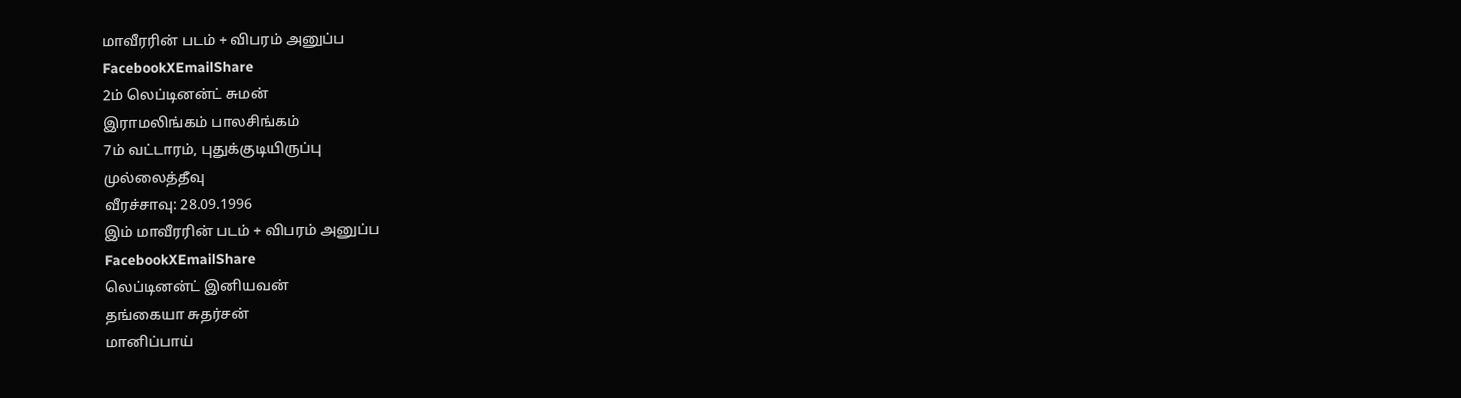மாவீரரின் படம் + விபரம் அனுப்ப
FacebookXEmailShare
2ம் லெப்டினன்ட் சுமன்
இராமலிங்கம் பாலசிங்கம்
7ம் வட்டாரம், புதுக்குடியிருப்பு
முல்லைத்தீவு
வீரச்சாவு: 28.09.1996
இம் மாவீரரின் படம் + விபரம் அனுப்ப
FacebookXEmailShare
லெப்டினன்ட் இனியவன்
தங்கையா சுதர்சன்
மானிப்பாய்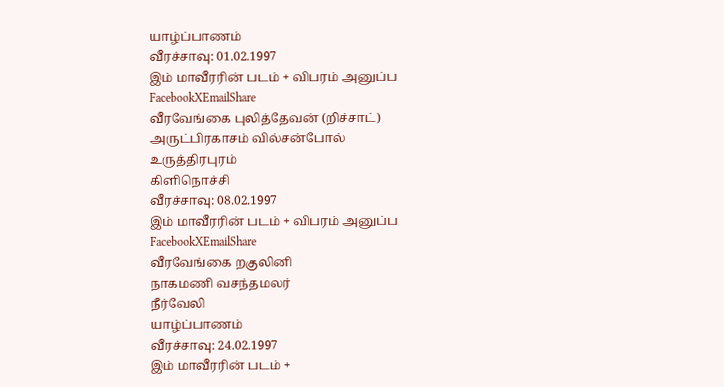யாழ்ப்பாணம்
வீரச்சாவு: 01.02.1997
இம் மாவீரரின் படம் + விபரம் அனுப்ப
FacebookXEmailShare
வீரவேங்கை புலித்தேவன் (றிச்சாட்)
அருட்பிரகாசம் வில்சன்போல்
உருத்திரபுரம்
கிளிநொச்சி
வீரச்சாவு: 08.02.1997
இம் மாவீரரின் படம் + விபரம் அனுப்ப
FacebookXEmailShare
வீரவேங்கை றகுலினி
நாகமணி வசந்தமலர்
நீர்வேலி
யாழ்ப்பாணம்
வீரச்சாவு: 24.02.1997
இம் மாவீரரின் படம் +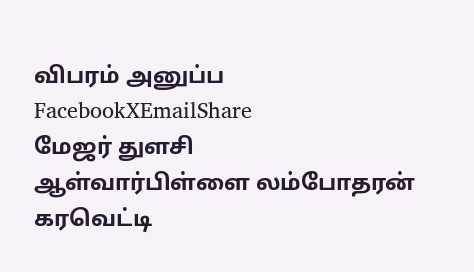விபரம் அனுப்ப
FacebookXEmailShare
மேஜர் துளசி
ஆள்வார்பிள்ளை லம்போதரன்
கரவெட்டி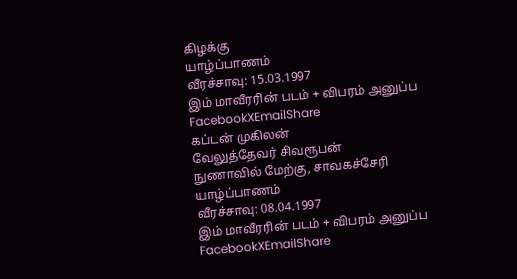கிழக்கு
யாழ்ப்பாணம்
வீரச்சாவு: 15.03.1997
இம் மாவீரரின் படம் + விபரம் அனுப்ப
FacebookXEmailShare
கப்டன் முகிலன்
வேலுத்தேவர் சிவரூபன்
நுணாவில் மேற்கு, சாவகச்சேரி
யாழ்ப்பாணம்
வீரச்சாவு: 08.04.1997
இம் மாவீரரின் படம் + விபரம் அனுப்ப
FacebookXEmailShare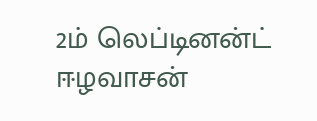2ம் லெப்டினன்ட் ஈழவாசன்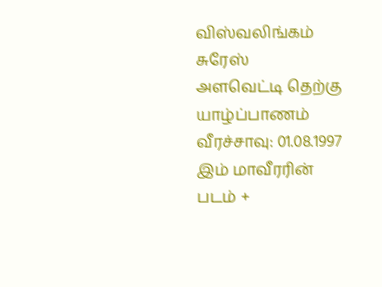விஸ்வலிங்கம் சுரேஸ்
அளவெட்டி தெற்கு
யாழ்ப்பாணம்
வீரச்சாவு: 01.08.1997
இம் மாவீரரின் படம் +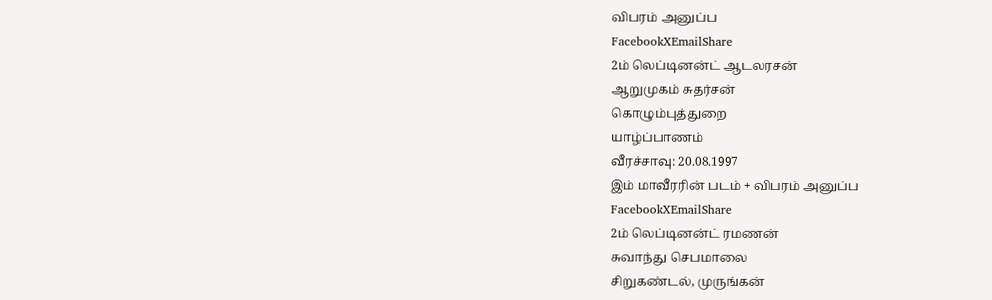விபரம் அனுப்ப
FacebookXEmailShare
2ம் லெப்டினன்ட் ஆடலரசன்
ஆறுமுகம் சுதர்சன்
கொழும்புத்துறை
யாழ்ப்பாணம்
வீரச்சாவு: 20.08.1997
இம் மாவீரரின் படம் + விபரம் அனுப்ப
FacebookXEmailShare
2ம் லெப்டினன்ட் ரமணன்
சுவாந்து செபமாலை
சிறுகண்டல், முருங்கன்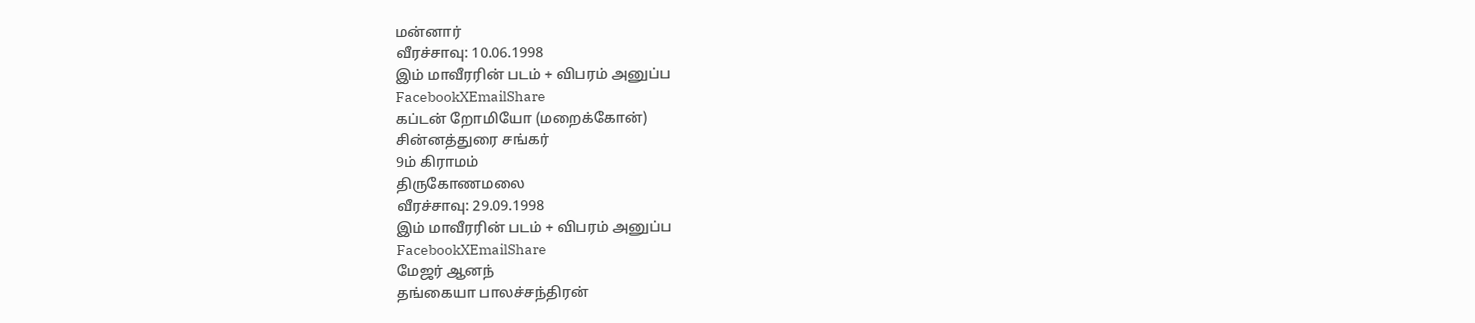மன்னார்
வீரச்சாவு: 10.06.1998
இம் மாவீரரின் படம் + விபரம் அனுப்ப
FacebookXEmailShare
கப்டன் றோமியோ (மறைக்கோன்)
சின்னத்துரை சங்கர்
9ம் கிராமம்
திருகோணமலை
வீரச்சாவு: 29.09.1998
இம் மாவீரரின் படம் + விபரம் அனுப்ப
FacebookXEmailShare
மேஜர் ஆனந்
தங்கையா பாலச்சந்திரன்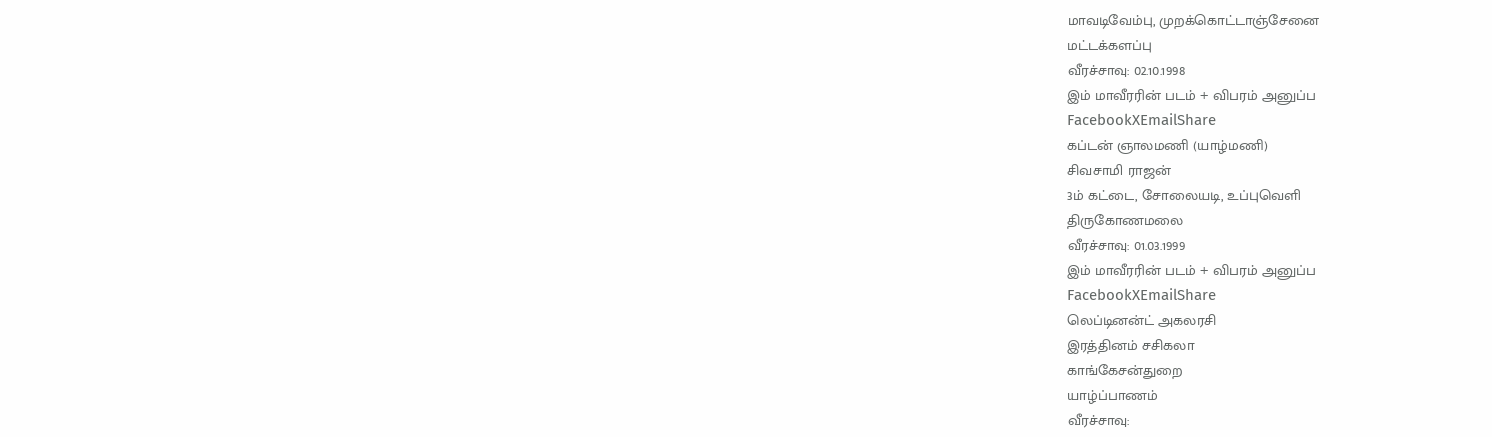மாவடிவேம்பு, முறக்கொட்டாஞ்சேனை
மட்டக்களப்பு
வீரச்சாவு: 02.10.1998
இம் மாவீரரின் படம் + விபரம் அனுப்ப
FacebookXEmailShare
கப்டன் ஞாலமணி (யாழ்மணி)
சிவசாமி ராஜன்
3ம் கட்டை, சோலையடி, உப்புவெளி
திருகோணமலை
வீரச்சாவு: 01.03.1999
இம் மாவீரரின் படம் + விபரம் அனுப்ப
FacebookXEmailShare
லெப்டினன்ட் அகலரசி
இரத்தினம் சசிகலா
காங்கேசன்துறை
யாழ்ப்பாணம்
வீரச்சாவு: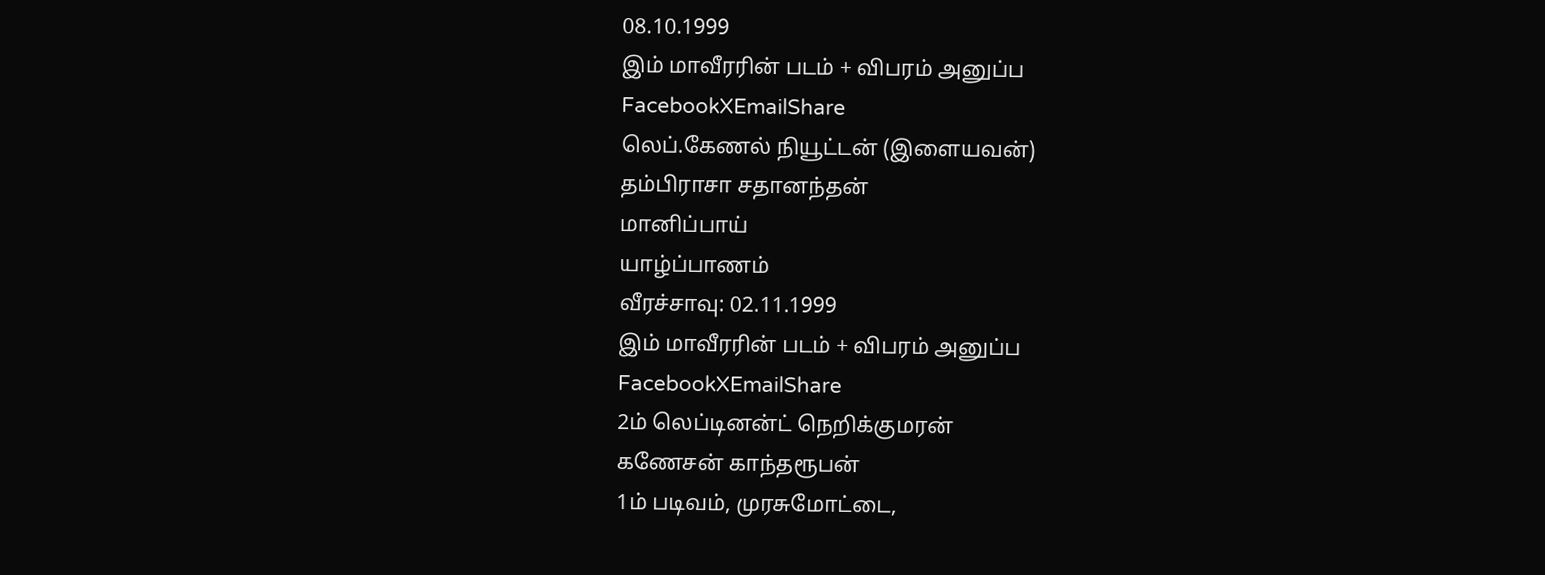08.10.1999
இம் மாவீரரின் படம் + விபரம் அனுப்ப
FacebookXEmailShare
லெப்.கேணல் நியூட்டன் (இளையவன்)
தம்பிராசா சதானந்தன்
மானிப்பாய்
யாழ்ப்பாணம்
வீரச்சாவு: 02.11.1999
இம் மாவீரரின் படம் + விபரம் அனுப்ப
FacebookXEmailShare
2ம் லெப்டினன்ட் நெறிக்குமரன்
கணேசன் காந்தரூபன்
1ம் படிவம், முரசுமோட்டை,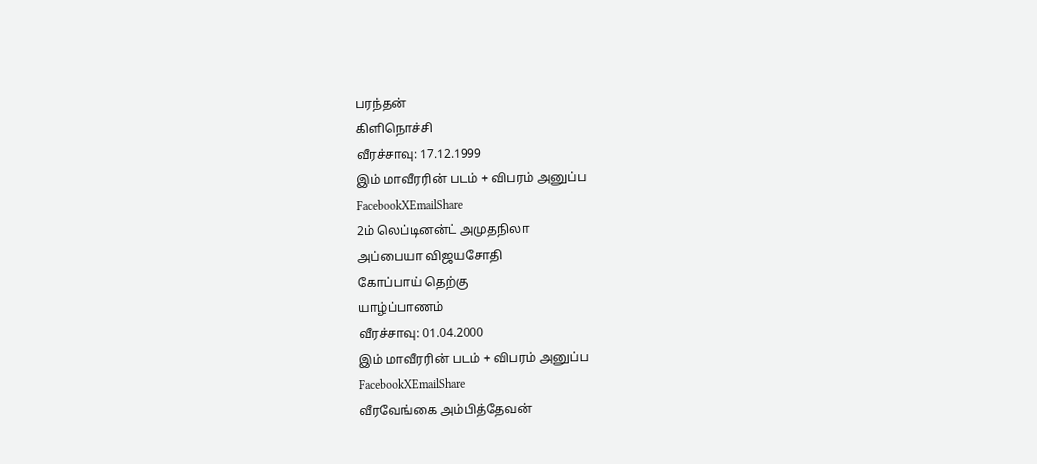பரந்தன்
கிளிநொச்சி
வீரச்சாவு: 17.12.1999
இம் மாவீரரின் படம் + விபரம் அனுப்ப
FacebookXEmailShare
2ம் லெப்டினன்ட் அமுதநிலா
அப்பையா விஜயசோதி
கோப்பாய் தெற்கு
யாழ்ப்பாணம்
வீரச்சாவு: 01.04.2000
இம் மாவீரரின் படம் + விபரம் அனுப்ப
FacebookXEmailShare
வீரவேங்கை அம்பித்தேவன்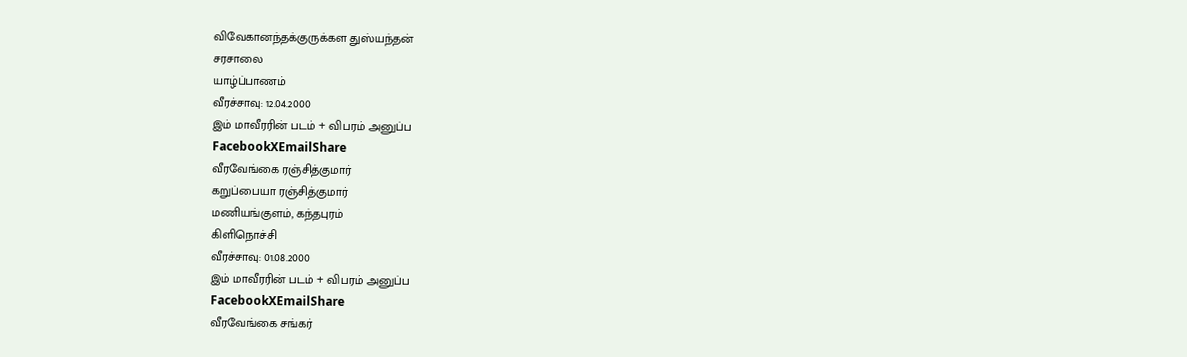விவேகானந்தக்குருக்கள துஸ்யந்தன்
சரசாலை
யாழ்ப்பாணம்
வீரச்சாவு: 12.04.2000
இம் மாவீரரின் படம் + விபரம் அனுப்ப
FacebookXEmailShare
வீரவேங்கை ரஞ்சித்குமார்
கறுப்பையா ரஞ்சித்குமார்
மணியங்குளம், கந்தபுரம்
கிளிநொச்சி
வீரச்சாவு: 01.08.2000
இம் மாவீரரின் படம் + விபரம் அனுப்ப
FacebookXEmailShare
வீரவேங்கை சங்கர்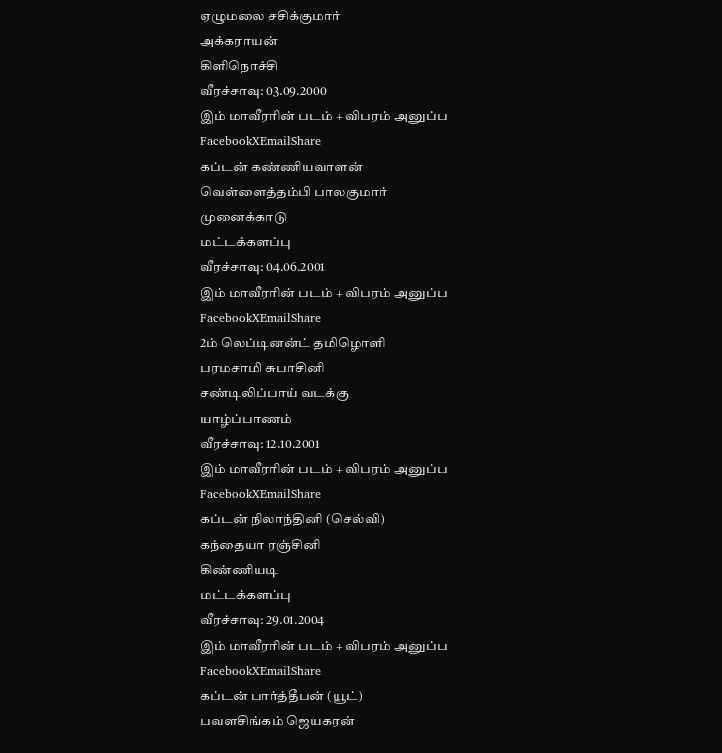ஏழுமலை சசிக்குமார்
அக்கராயன்
கிளிநொச்சி
வீரச்சாவு: 03.09.2000
இம் மாவீரரின் படம் + விபரம் அனுப்ப
FacebookXEmailShare
கப்டன் கண்ணியவாளன்
வெள்ளைத்தம்பி பாலகுமார்
முனைக்காடு
மட்டக்களப்பு
வீரச்சாவு: 04.06.2001
இம் மாவீரரின் படம் + விபரம் அனுப்ப
FacebookXEmailShare
2ம் லெப்டினன்ட் தமிழொளி
பரமசாமி சுபாசினி
சண்டிலிப்பாய் வடக்கு
யாழ்ப்பாணம்
வீரச்சாவு: 12.10.2001
இம் மாவீரரின் படம் + விபரம் அனுப்ப
FacebookXEmailShare
கப்டன் நிலாந்தினி (செல்வி)
கந்தையா ரஞ்சினி
கிண்ணியடி
மட்டக்களப்பு
வீரச்சாவு: 29.01.2004
இம் மாவீரரின் படம் + விபரம் அனுப்ப
FacebookXEmailShare
கப்டன் பார்த்தீபன் (யூட்)
பவளசிங்கம் ஜெயகரன்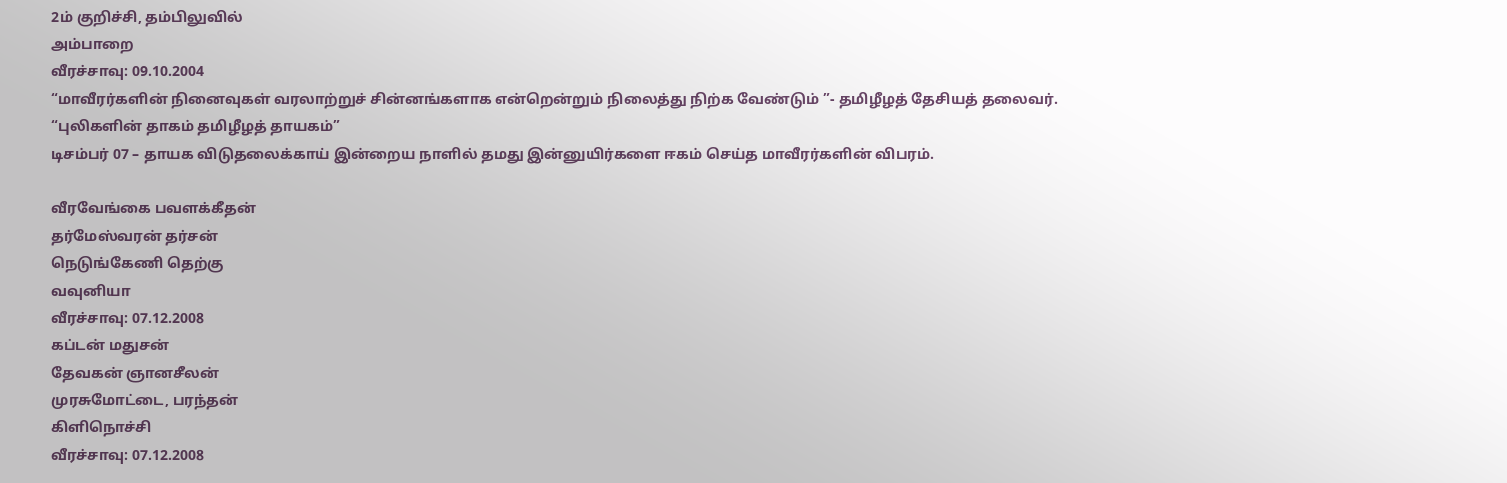2ம் குறிச்சி, தம்பிலுவில்
அம்பாறை
வீரச்சாவு: 09.10.2004
“மாவீரர்களின் நினைவுகள் வரலாற்றுச் சின்னங்களாக என்றென்றும் நிலைத்து நிற்க வேண்டும் ”- தமிழீழத் தேசியத் தலைவர்.
“புலிகளின் தாகம் தமிழீழத் தாயகம்”
டிசம்பர் 07 – தாயக விடுதலைக்காய் இன்றைய நாளில் தமது இன்னுயிர்களை ஈகம் செய்த மாவீரர்களின் விபரம்.

வீரவேங்கை பவளக்கீதன்
தர்மேஸ்வரன் தர்சன்
நெடுங்கேணி தெற்கு
வவுனியா
வீரச்சாவு: 07.12.2008
கப்டன் மதுசன்
தேவகன் ஞானசீலன்
முரசுமோட்டை, பரந்தன்
கிளிநொச்சி
வீரச்சாவு: 07.12.2008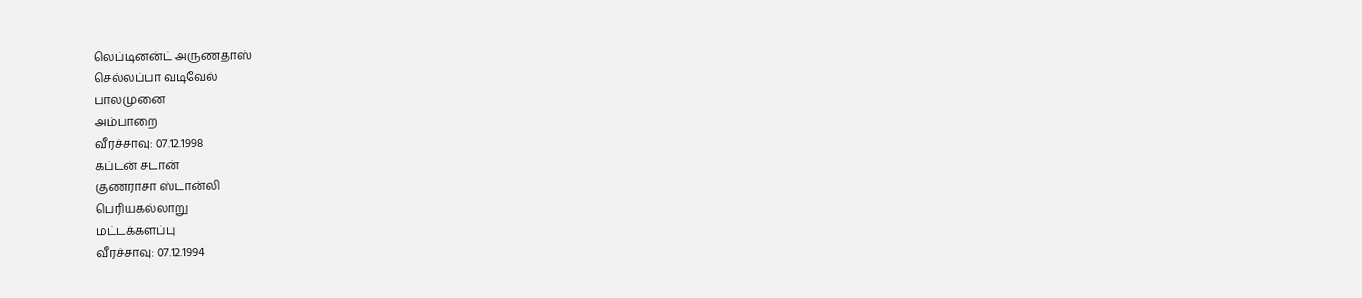லெப்டினன்ட் அருணதாஸ்
செல்லப்பா வடிவேல்
பாலமுனை
அம்பாறை
வீரச்சாவு: 07.12.1998
கப்டன் சடான்
குணராசா ஸ்டான்லி
பெரியகல்லாறு
மட்டக்களப்பு
வீரச்சாவு: 07.12.1994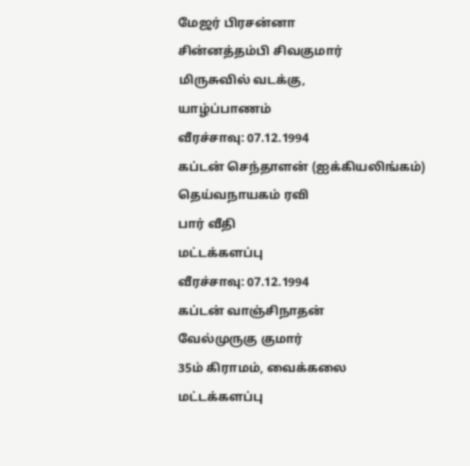மேஜர் பிரசன்னா
சின்னத்தம்பி சிவகுமார்
மிருசுவில் வடக்கு,
யாழ்ப்பாணம்
வீரச்சாவு: 07.12.1994
கப்டன் செந்தாளன் (ஐக்கியலிங்கம்)
தெய்வநாயகம் ரவி
பார் வீதி
மட்டக்களப்பு
வீரச்சாவு: 07.12.1994
கப்டன் வாஞ்சிநாதன்
வேல்முருகு குமார்
35ம் கிராமம், வைக்கலை
மட்டக்களப்பு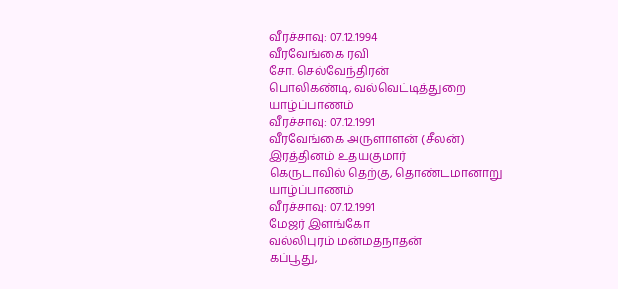வீரச்சாவு: 07.12.1994
வீரவேங்கை ரவி
சோ. செல்வேந்திரன்
பொலிகண்டி, வல்வெட்டித்துறை
யாழ்ப்பாணம்
வீரச்சாவு: 07.12.1991
வீரவேங்கை அருளாளன் (சீலன்)
இரத்தினம் உதயகுமார்
கெருடாவில் தெற்கு, தொண்டமானாறு
யாழ்ப்பாணம்
வீரச்சாவு: 07.12.1991
மேஜர் இளங்கோ
வல்லிபுரம் மன்மதநாதன்
கப்பூது,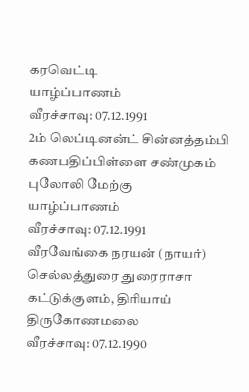கரவெட்டி
யாழ்ப்பாணம்
வீரச்சாவு: 07.12.1991
2ம் லெப்டினன்ட் சின்னத்தம்பி
கணபதிப்பிள்ளை சண்முகம்
புலோலி மேற்கு
யாழ்ப்பாணம்
வீரச்சாவு: 07.12.1991
வீரவேங்கை நரயன் (நாயர்)
செல்லத்துரை துரைராசா
கட்டுக்குளம், திரியாய்
திருகோணமலை
வீரச்சாவு: 07.12.1990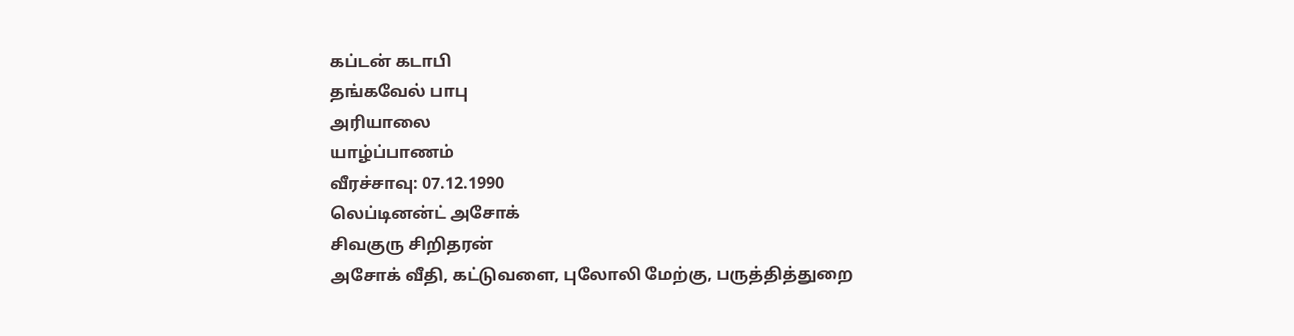கப்டன் கடாபி
தங்கவேல் பாபு
அரியாலை
யாழ்ப்பாணம்
வீரச்சாவு: 07.12.1990
லெப்டினன்ட் அசோக்
சிவகுரு சிறிதரன்
அசோக் வீதி, கட்டுவளை, புலோலி மேற்கு, பருத்தித்துறை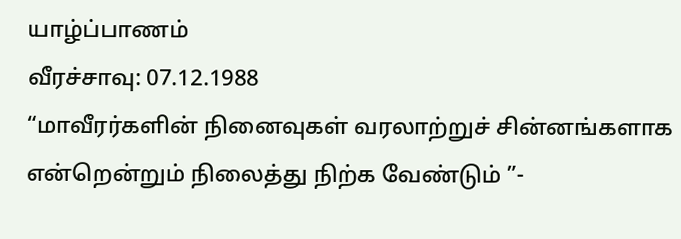யாழ்ப்பாணம்
வீரச்சாவு: 07.12.1988
“மாவீரர்களின் நினைவுகள் வரலாற்றுச் சின்னங்களாக என்றென்றும் நிலைத்து நிற்க வேண்டும் ”-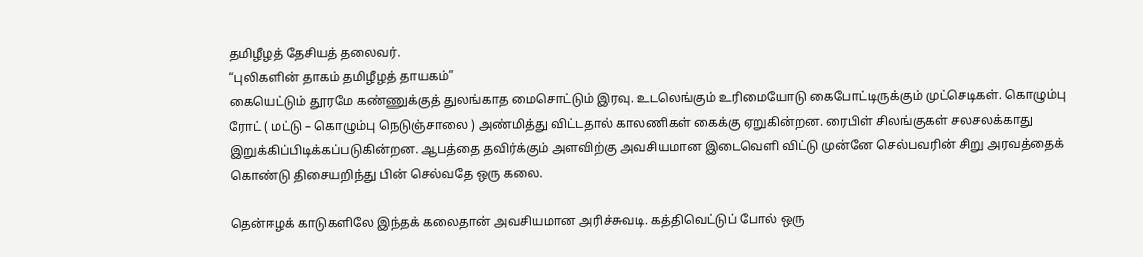தமிழீழத் தேசியத் தலைவர்.
“புலிகளின் தாகம் தமிழீழத் தாயகம்”
கையெட்டும் தூரமே கண்ணுக்குத் துலங்காத மைசொட்டும் இரவு. உடலெங்கும் உரிமையோடு கைபோட்டிருக்கும் முட்செடிகள். கொழும்பு ரோட் ( மட்டு – கொழும்பு நெடுஞ்சாலை ) அண்மித்து விட்டதால் காலணிகள் கைக்கு ஏறுகின்றன. ரைபிள் சிலங்குகள் சலசலக்காது இறுக்கிப்பிடிக்கப்படுகின்றன. ஆபத்தை தவிர்க்கும் அளவிற்கு அவசியமான இடைவெளி விட்டு முன்னே செல்பவரின் சிறு அரவத்தைக் கொண்டு திசையறிந்து பின் செல்வதே ஒரு கலை.

தென்ஈழக் காடுகளிலே இந்தக் கலைதான் அவசியமான அரிச்சுவடி. கத்திவெட்டுப் போல் ஒரு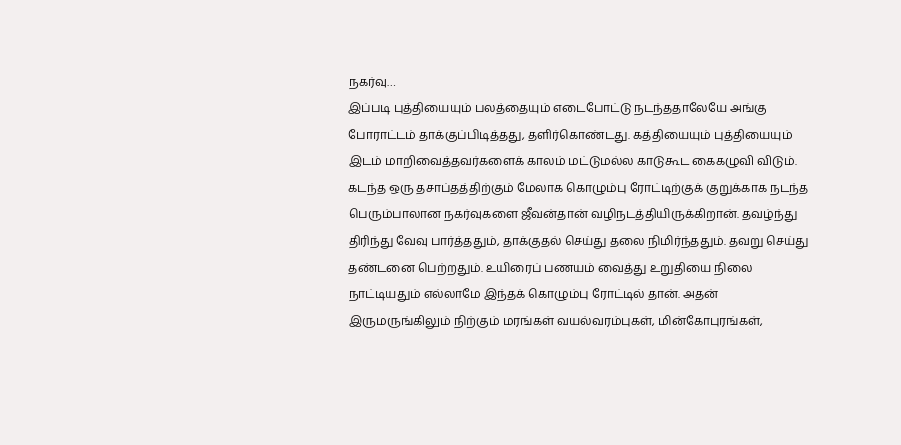நகர்வு…
இப்படி புத்தியையும் பலத்தையும் எடைபோட்டு நடந்ததாலேயே அங்கு போராட்டம் தாக்குப்பிடித்தது, தளிர்கொண்டது. கத்தியையும் புத்தியையும் இடம் மாறிவைத்தவர்களைக் காலம் மட்டுமல்ல காடுகூட கைகழுவி விடும்.
கடந்த ஒரு தசாப்தத்திற்கும் மேலாக கொழும்பு ரோட்டிற்குக் குறுக்காக நடந்த பெரும்பாலான நகர்வுகளை ஜீவன்தான் வழிநடத்தியிருக்கிறான். தவழ்ந்து திரிந்து வேவு பார்த்ததும், தாக்குதல் செய்து தலை நிமிர்ந்ததும். தவறு செய்து தண்டனை பெற்றதும். உயிரைப் பணயம் வைத்து உறுதியை நிலை நாட்டியதும் எல்லாமே இந்தக் கொழும்பு ரோட்டில் தான். அதன் இருமருங்கிலும் நிற்கும் மரங்கள் வயல்வரம்புகள், மின்கோபுரங்கள்,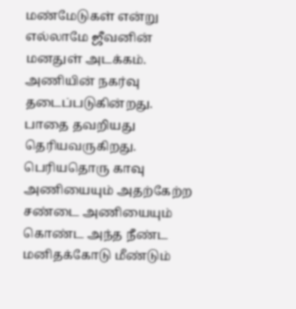மண்மேடுகள் என்று எல்லாமே ஜீவனின் மனதுள் அடக்கம்.
அணியின் நகர்வு தடைப்படுகின்றது. பாதை தவறியது தெரியவருகிறது. பெரியதொரு காவு அணியையும் அதற்கேற்ற சண்டை அணியையும் கொண்ட அந்த நீண்ட மனிதக்கோடு மீண்டும்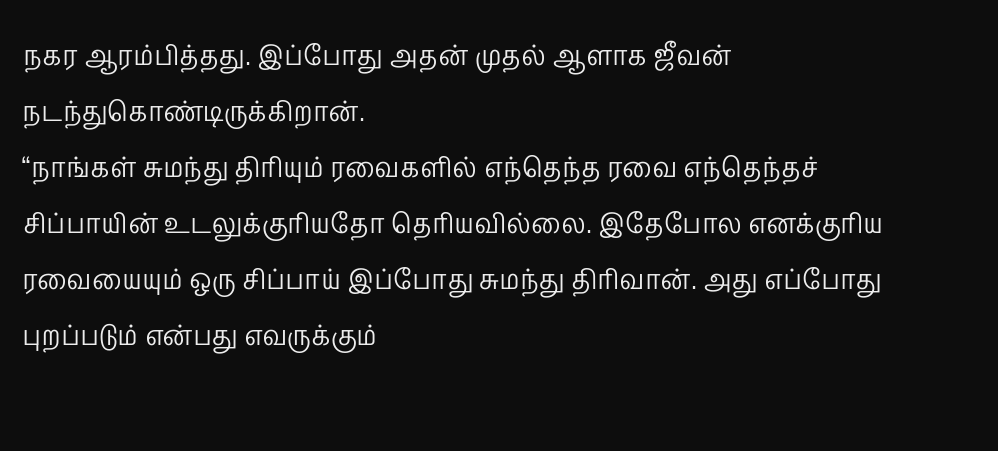நகர ஆரம்பித்தது. இப்போது அதன் முதல் ஆளாக ஜீவன் நடந்துகொண்டிருக்கிறான்.
“நாங்கள் சுமந்து திரியும் ரவைகளில் எந்தெந்த ரவை எந்தெந்தச் சிப்பாயின் உடலுக்குரியதோ தெரியவில்லை. இதேபோல எனக்குரிய ரவையையும் ஒரு சிப்பாய் இப்போது சுமந்து திரிவான். அது எப்போது புறப்படும் என்பது எவருக்கும்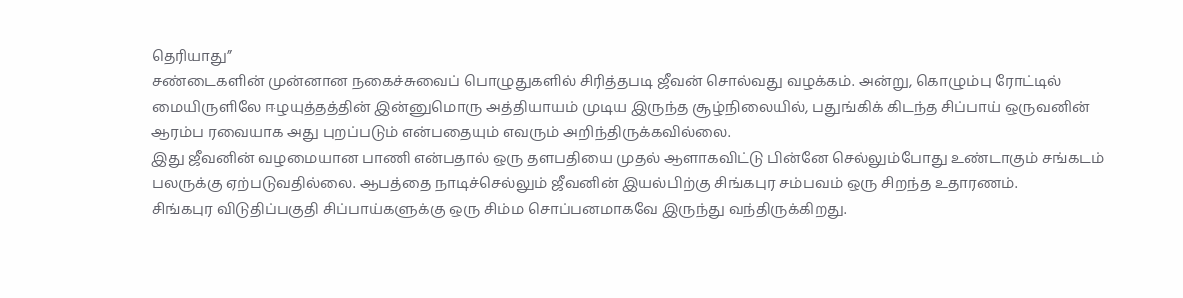தெரியாது”
சண்டைகளின் முன்னான நகைச்சுவைப் பொழுதுகளில் சிரித்தபடி ஜீவன் சொல்வது வழக்கம். அன்று, கொழும்பு ரோட்டில் மையிருளிலே ஈழயுத்தத்தின் இன்னுமொரு அத்தியாயம் முடிய இருந்த சூழ்நிலையில், பதுங்கிக் கிடந்த சிப்பாய் ஒருவனின் ஆரம்ப ரவையாக அது புறப்படும் என்பதையும் எவரும் அறிந்திருக்கவில்லை.
இது ஜீவனின் வழமையான பாணி என்பதால் ஒரு தளபதியை முதல் ஆளாகவிட்டு பின்னே செல்லும்போது உண்டாகும் சங்கடம் பலருக்கு ஏற்படுவதில்லை. ஆபத்தை நாடிச்செல்லும் ஜீவனின் இயல்பிற்கு சிங்கபுர சம்பவம் ஒரு சிறந்த உதாரணம்.
சிங்கபுர விடுதிப்பகுதி சிப்பாய்களுக்கு ஒரு சிம்ம சொப்பனமாகவே இருந்து வந்திருக்கிறது.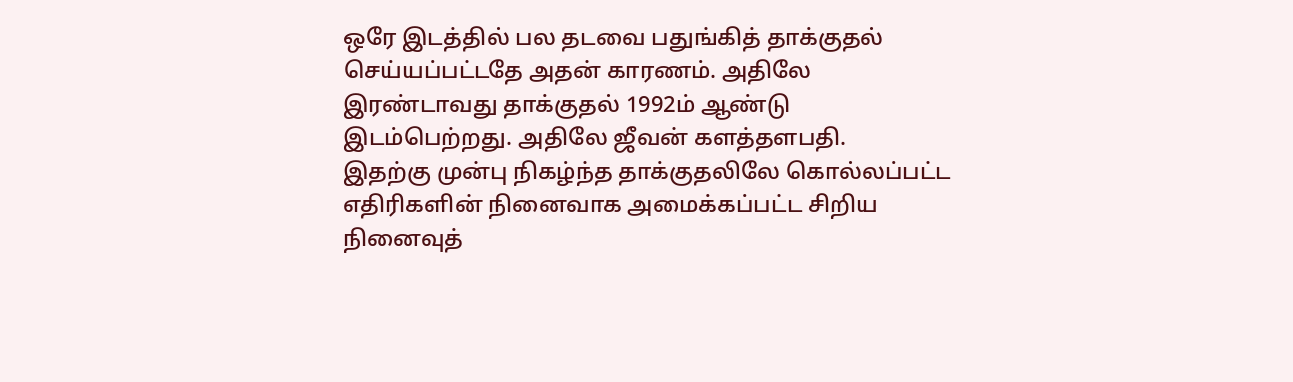ஒரே இடத்தில் பல தடவை பதுங்கித் தாக்குதல் செய்யப்பட்டதே அதன் காரணம். அதிலே இரண்டாவது தாக்குதல் 1992ம் ஆண்டு இடம்பெற்றது. அதிலே ஜீவன் களத்தளபதி.
இதற்கு முன்பு நிகழ்ந்த தாக்குதலிலே கொல்லப்பட்ட எதிரிகளின் நினைவாக அமைக்கப்பட்ட சிறிய நினைவுத்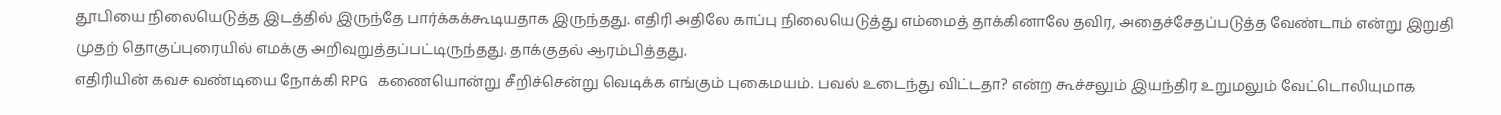தூபியை நிலையெடுத்த இடத்தில் இருந்தே பார்க்கக்கூடியதாக இருந்தது. எதிரி அதிலே காப்பு நிலையெடுத்து எம்மைத் தாக்கினாலே தவிர, அதைச்சேதப்படுத்த வேண்டாம் என்று இறுதி முதற் தொகுப்புரையில் எமக்கு அறிவுறுத்தப்பட்டிருந்தது. தாக்குதல் ஆரம்பித்தது.
எதிரியின் கவச வண்டியை நோக்கி RPG கணையொன்று சீறிச்சென்று வெடிக்க எங்கும் புகைமயம். பவல் உடைந்து விட்டதா? என்ற கூச்சலும் இயந்திர உறுமலும் வேட்டொலியுமாக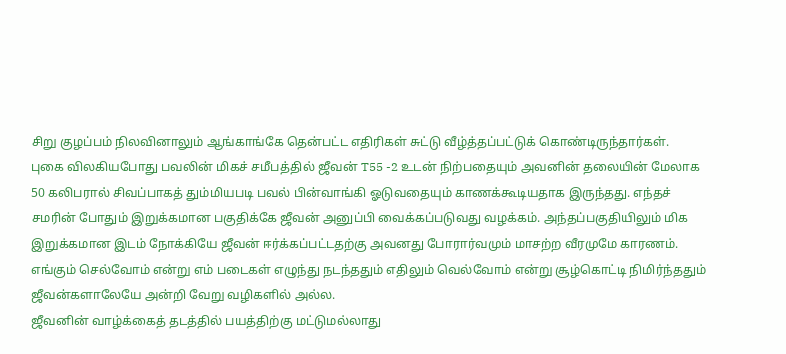சிறு குழப்பம் நிலவினாலும் ஆங்காங்கே தென்பட்ட எதிரிகள் சுட்டு வீழ்த்தப்பட்டுக் கொண்டிருந்தார்கள்.
புகை விலகியபோது பவலின் மிகச் சமீபத்தில் ஜீவன் T55 -2 உடன் நிற்பதையும் அவனின் தலையின் மேலாக 50 கலிபரால் சிவப்பாகத் தும்மியபடி பவல் பின்வாங்கி ஓடுவதையும் காணக்கூடியதாக இருந்தது. எந்தச் சமரின் போதும் இறுக்கமான பகுதிக்கே ஜீவன் அனுப்பி வைக்கப்படுவது வழக்கம். அந்தப்பகுதியிலும் மிக இறுக்கமான இடம் நோக்கியே ஜீவன் ஈர்க்கப்பட்டதற்கு அவனது போரார்வமும் மாசற்ற வீரமுமே காரணம். எங்கும் செல்வோம் என்று எம் படைகள் எழுந்து நடந்ததும் எதிலும் வெல்வோம் என்று சூழ்கொட்டி நிமிர்ந்ததும் ஜீவன்களாலேயே அன்றி வேறு வழிகளில் அல்ல.
ஜீவனின் வாழ்க்கைத் தடத்தில் பயத்திற்கு மட்டுமல்லாது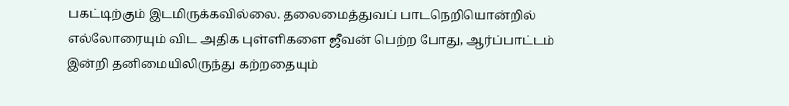பகட்டிற்கும் இடமிருக்கவில்லை. தலைமைத்துவப் பாடநெறியொன்றில் எல்லோரையும் விட அதிக புள்ளிகளை ஜீவன் பெற்ற போது, ஆர்ப்பாட்டம் இன்றி தனிமையிலிருந்து கற்றதையும்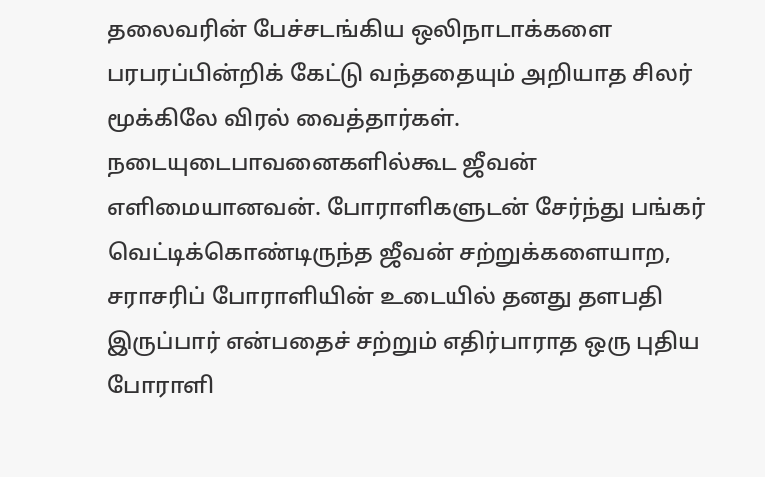தலைவரின் பேச்சடங்கிய ஒலிநாடாக்களை பரபரப்பின்றிக் கேட்டு வந்ததையும் அறியாத சிலர் மூக்கிலே விரல் வைத்தார்கள். நடையுடைபாவனைகளில்கூட ஜீவன் எளிமையானவன். போராளிகளுடன் சேர்ந்து பங்கர் வெட்டிக்கொண்டிருந்த ஜீவன் சற்றுக்களையாற, சராசரிப் போராளியின் உடையில் தனது தளபதி இருப்பார் என்பதைச் சற்றும் எதிர்பாராத ஒரு புதிய போராளி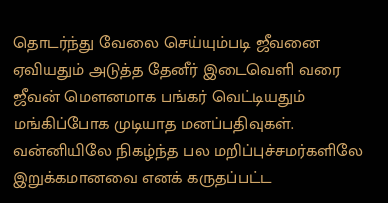தொடர்ந்து வேலை செய்யும்படி ஜீவனை ஏவியதும் அடுத்த தேனீர் இடைவெளி வரை ஜீவன் மௌனமாக பங்கர் வெட்டியதும் மங்கிப்போக முடியாத மனப்பதிவுகள்.
வன்னியிலே நிகழ்ந்த பல மறிப்புச்சமர்களிலே இறுக்கமானவை எனக் கருதப்பட்ட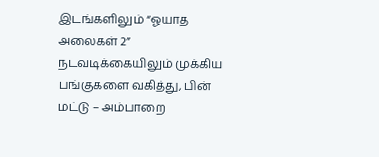இடங்களிலும் “ஓயாத அலைகள் 2” நடவடிக்கையிலும் முக்கிய பங்குகளை வகித்து, பின் மட்டு – அம்பாறை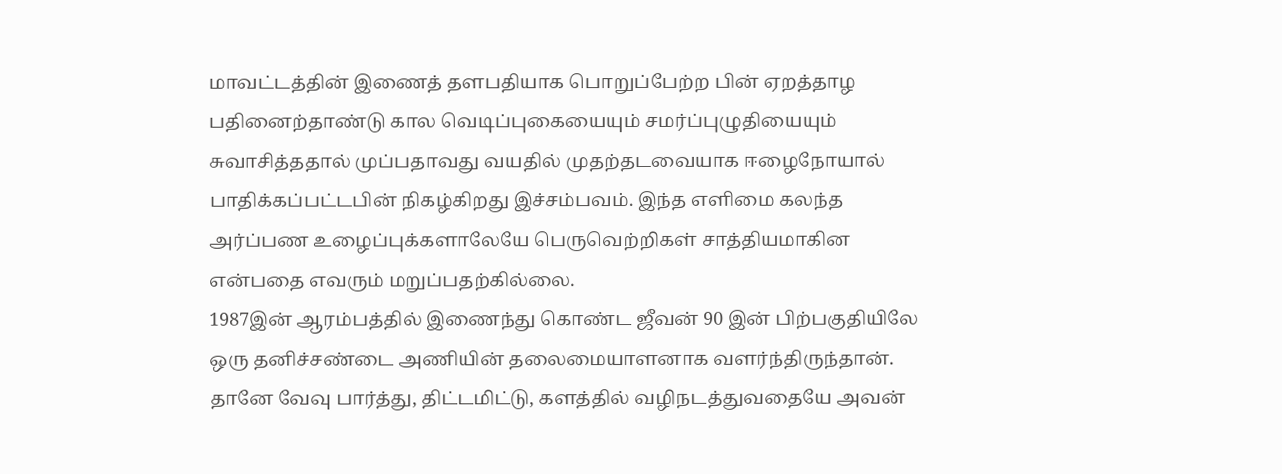மாவட்டத்தின் இணைத் தளபதியாக பொறுப்பேற்ற பின் ஏறத்தாழ பதினைற்தாண்டு கால வெடிப்புகையையும் சமர்ப்புழுதியையும் சுவாசித்ததால் முப்பதாவது வயதில் முதற்தடவையாக ஈழைநோயால் பாதிக்கப்பட்டபின் நிகழ்கிறது இச்சம்பவம். இந்த எளிமை கலந்த அர்ப்பண உழைப்புக்களாலேயே பெருவெற்றிகள் சாத்தியமாகின என்பதை எவரும் மறுப்பதற்கில்லை.
1987இன் ஆரம்பத்தில் இணைந்து கொண்ட ஜீவன் 90 இன் பிற்பகுதியிலே ஒரு தனிச்சண்டை அணியின் தலைமையாளனாக வளர்ந்திருந்தான். தானே வேவு பார்த்து, திட்டமிட்டு, களத்தில் வழிநடத்துவதையே அவன்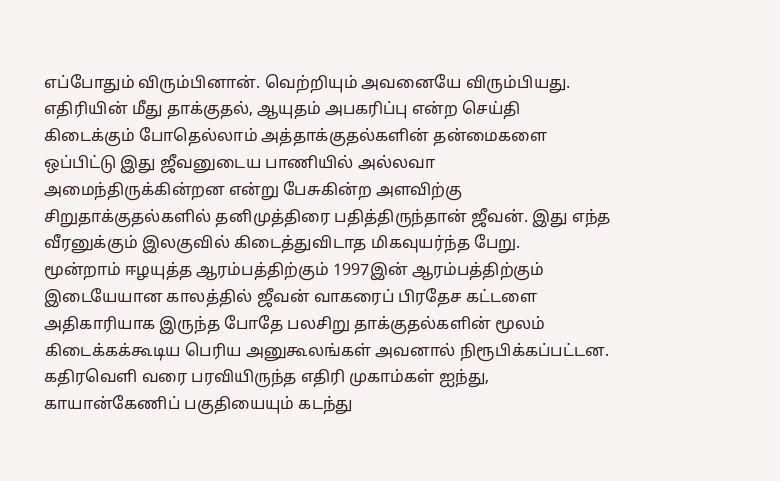எப்போதும் விரும்பினான். வெற்றியும் அவனையே விரும்பியது.
எதிரியின் மீது தாக்குதல், ஆயுதம் அபகரிப்பு என்ற செய்தி கிடைக்கும் போதெல்லாம் அத்தாக்குதல்களின் தன்மைகளை ஒப்பிட்டு இது ஜீவனுடைய பாணியில் அல்லவா அமைந்திருக்கின்றன என்று பேசுகின்ற அளவிற்கு சிறுதாக்குதல்களில் தனிமுத்திரை பதித்திருந்தான் ஜீவன். இது எந்த வீரனுக்கும் இலகுவில் கிடைத்துவிடாத மிகவுயர்ந்த பேறு.
மூன்றாம் ஈழயுத்த ஆரம்பத்திற்கும் 1997இன் ஆரம்பத்திற்கும் இடையேயான காலத்தில் ஜீவன் வாகரைப் பிரதேச கட்டளை அதிகாரியாக இருந்த போதே பலசிறு தாக்குதல்களின் மூலம் கிடைக்கக்கூடிய பெரிய அனுகூலங்கள் அவனால் நிரூபிக்கப்பட்டன. கதிரவெளி வரை பரவியிருந்த எதிரி முகாம்கள் ஐந்து, காயான்கேணிப் பகுதியையும் கடந்து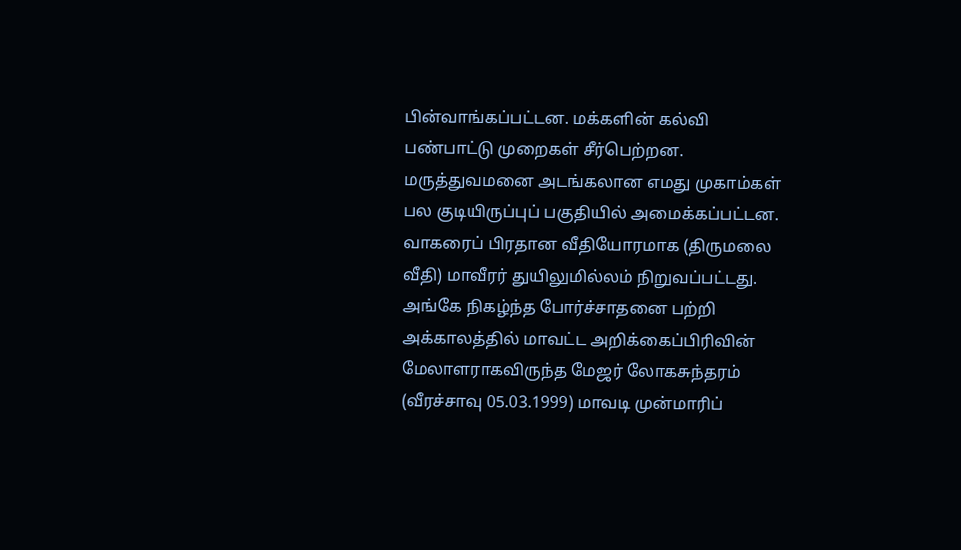பின்வாங்கப்பட்டன. மக்களின் கல்வி பண்பாட்டு முறைகள் சீர்பெற்றன. மருத்துவமனை அடங்கலான எமது முகாம்கள் பல குடியிருப்புப் பகுதியில் அமைக்கப்பட்டன. வாகரைப் பிரதான வீதியோரமாக (திருமலை வீதி) மாவீரர் துயிலுமில்லம் நிறுவப்பட்டது.
அங்கே நிகழ்ந்த போர்ச்சாதனை பற்றி அக்காலத்தில் மாவட்ட அறிக்கைப்பிரிவின் மேலாளராகவிருந்த மேஜர் லோகசுந்தரம் (வீரச்சாவு 05.03.1999) மாவடி முன்மாரிப்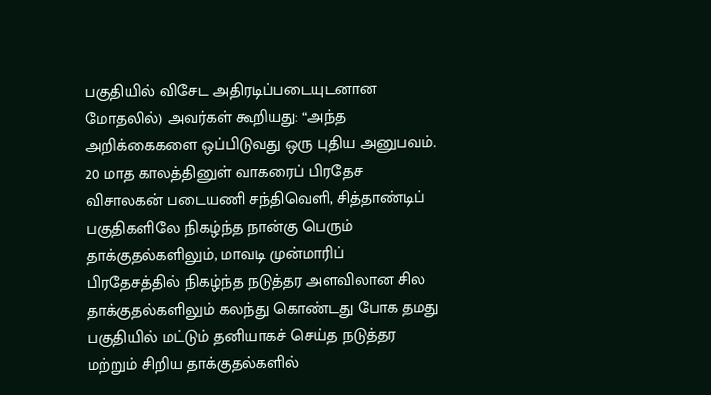பகுதியில் விசேட அதிரடிப்படையுடனான மோதலில்) அவர்கள் கூறியது: “அந்த அறிக்கைகளை ஒப்பிடுவது ஒரு புதிய அனுபவம். 20 மாத காலத்தினுள் வாகரைப் பிரதேச விசாலகன் படையணி சந்திவெளி, சித்தாண்டிப் பகுதிகளிலே நிகழ்ந்த நான்கு பெரும் தாக்குதல்களிலும், மாவடி முன்மாரிப் பிரதேசத்தில் நிகழ்ந்த நடுத்தர அளவிலான சில தாக்குதல்களிலும் கலந்து கொண்டது போக தமது பகுதியில் மட்டும் தனியாகச் செய்த நடுத்தர மற்றும் சிறிய தாக்குதல்களில்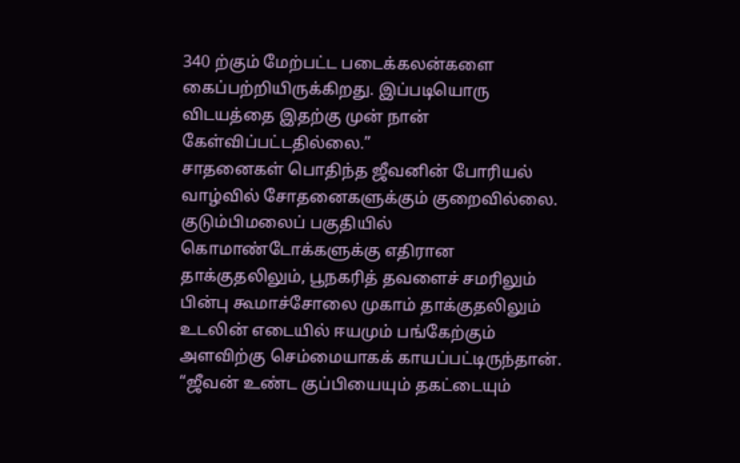340 ற்கும் மேற்பட்ட படைக்கலன்களை கைப்பற்றியிருக்கிறது. இப்படியொரு விடயத்தை இதற்கு முன் நான் கேள்விப்பட்டதில்லை.”
சாதனைகள் பொதிந்த ஜீவனின் போரியல் வாழ்வில் சோதனைகளுக்கும் குறைவில்லை. குடும்பிமலைப் பகுதியில் கொமாண்டோக்களுக்கு எதிரான தாக்குதலிலும், பூநகரித் தவளைச் சமரிலும் பின்பு கூமாச்சோலை முகாம் தாக்குதலிலும் உடலின் எடையில் ஈயமும் பங்கேற்கும் அளவிற்கு செம்மையாகக் காயப்பட்டிருந்தான்.
“ஜீவன் உண்ட குப்பியையும் தகட்டையும்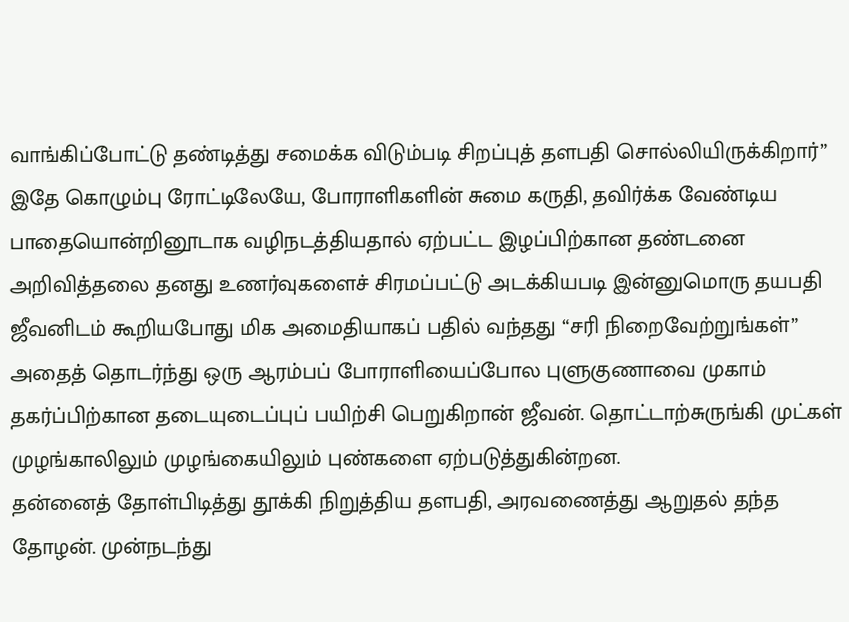வாங்கிப்போட்டு தண்டித்து சமைக்க விடும்படி சிறப்புத் தளபதி சொல்லியிருக்கிறார்”
இதே கொழும்பு ரோட்டிலேயே, போராளிகளின் சுமை கருதி, தவிர்க்க வேண்டிய பாதையொன்றினூடாக வழிநடத்தியதால் ஏற்பட்ட இழப்பிற்கான தண்டனை அறிவித்தலை தனது உணர்வுகளைச் சிரமப்பட்டு அடக்கியபடி இன்னுமொரு தயபதி ஜீவனிடம் கூறியபோது மிக அமைதியாகப் பதில் வந்தது “சரி நிறைவேற்றுங்கள்”
அதைத் தொடர்ந்து ஒரு ஆரம்பப் போராளியைப்போல புளுகுணாவை முகாம் தகர்ப்பிற்கான தடையுடைப்புப் பயிற்சி பெறுகிறான் ஜீவன். தொட்டாற்சுருங்கி முட்கள் முழங்காலிலும் முழங்கையிலும் புண்களை ஏற்படுத்துகின்றன.
தன்னைத் தோள்பிடித்து தூக்கி நிறுத்திய தளபதி, அரவணைத்து ஆறுதல் தந்த தோழன். முன்நடந்து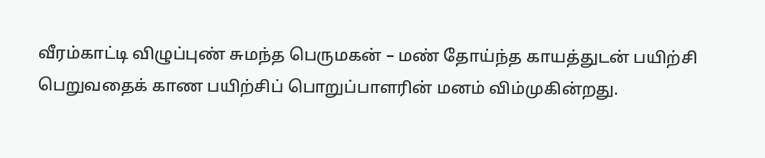வீரம்காட்டி விழுப்புண் சுமந்த பெருமகன் – மண் தோய்ந்த காயத்துடன் பயிற்சி பெறுவதைக் காண பயிற்சிப் பொறுப்பாளரின் மனம் விம்முகின்றது.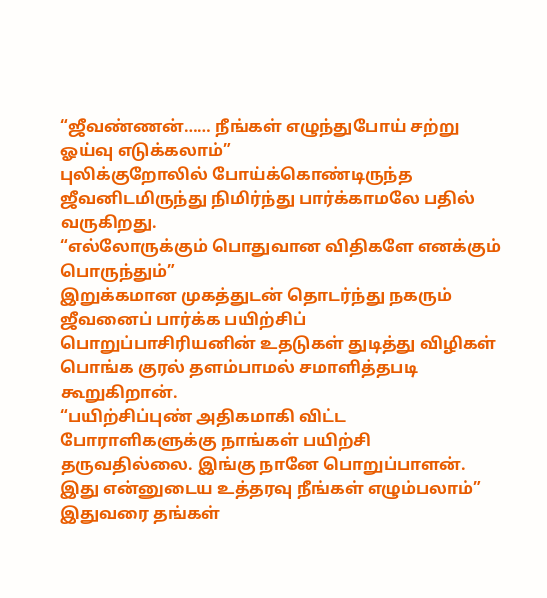“ஜீவண்ணன்…… நீங்கள் எழுந்துபோய் சற்று ஓய்வு எடுக்கலாம்”
புலிக்குறோலில் போய்க்கொண்டிருந்த ஜீவனிடமிருந்து நிமிர்ந்து பார்க்காமலே பதில் வருகிறது.
“எல்லோருக்கும் பொதுவான விதிகளே எனக்கும் பொருந்தும்”
இறுக்கமான முகத்துடன் தொடர்ந்து நகரும் ஜீவனைப் பார்க்க பயிற்சிப் பொறுப்பாசிரியனின் உதடுகள் துடித்து விழிகள் பொங்க குரல் தளம்பாமல் சமாளித்தபடி கூறுகிறான்.
“பயிற்சிப்புண் அதிகமாகி விட்ட போராளிகளுக்கு நாங்கள் பயிற்சி தருவதில்லை. இங்கு நானே பொறுப்பாளன். இது என்னுடைய உத்தரவு நீங்கள் எழும்பலாம்”
இதுவரை தங்கள்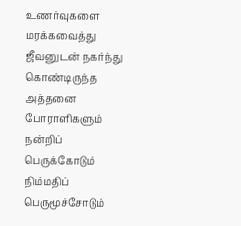உணர்வுகளை மரக்கவைத்து ஜீவனுடன் நகர்ந்து கொண்டிருந்த அத்தனை போராளிகளும் நன்றிப் பெருக்கோடும் நிம்மதிப் பெருமூச்சோடும்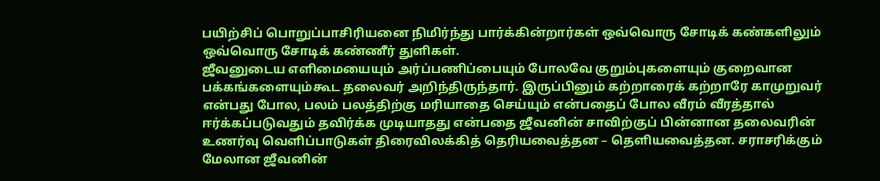பயிற்சிப் பொறுப்பாசிரியனை நிமிர்ந்து பார்க்கின்றார்கள் ஒவ்வொரு சோடிக் கண்களிலும் ஒவ்வொரு சோடிக் கண்ணீர் துளிகள்.
ஜீவனுடைய எளிமையையும் அர்ப்பணிப்பையும் போலவே குறும்புகளையும் குறைவான பக்கங்களையும்கூட தலைவர் அறிந்திருந்தார். இருப்பினும் கற்றாரைக் கற்றாரே காமுறுவர் என்பது போல, பலம் பலத்திற்கு மரியாதை செய்யும் என்பதைப் போல வீரம் வீரத்தால் ஈர்க்கப்படுவதும் தவிர்க்க முடியாதது என்பதை ஜீவனின் சாவிற்குப் பின்னான தலைவரின் உணர்வு வெளிப்பாடுகள் திரைவிலக்கித் தெரியவைத்தன – தெளியவைத்தன. சராசரிக்கும் மேலான ஜீவனின்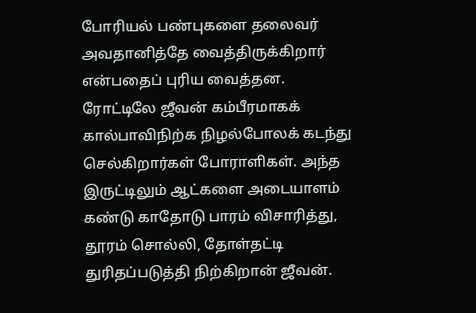போரியல் பண்புகளை தலைவர் அவதானித்தே வைத்திருக்கிறார் என்பதைப் புரிய வைத்தன.
ரோட்டிலே ஜீவன் கம்பீரமாகக் கால்பாவிநிற்க நிழல்போலக் கடந்து செல்கிறார்கள் போராளிகள். அந்த இருட்டிலும் ஆட்களை அடையாளம் கண்டு காதோடு பாரம் விசாரித்து, தூரம் சொல்லி, தோள்தட்டி துரிதப்படுத்தி நிற்கிறான் ஜீவன்.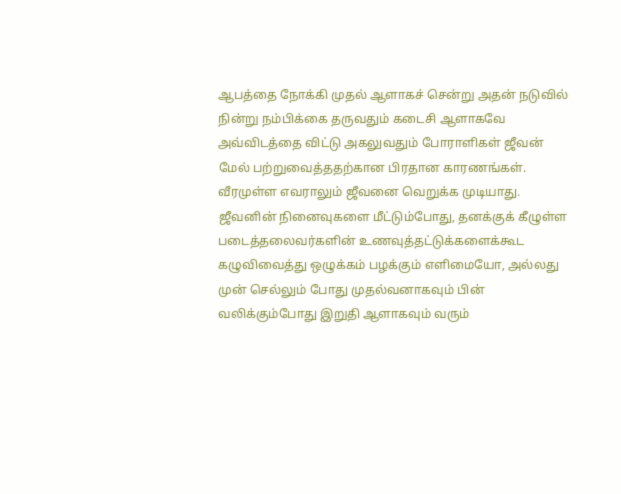ஆபத்தை நோக்கி முதல் ஆளாகச் சென்று அதன் நடுவில் நின்று நம்பிக்கை தருவதும் கடைசி ஆளாகவே அவ்விடத்தை விட்டு அகலுவதும் போராளிகள் ஜீவன் மேல் பற்றுவைத்ததற்கான பிரதான காரணங்கள். வீரமுள்ள எவராலும் ஜீவனை வெறுக்க முடியாது.
ஜீவனின் நினைவுகளை மீட்டும்போது, தனக்குக் கீழுள்ள படைத்தலைவர்களின் உணவுத்தட்டுக்களைக்கூட கழுவிவைத்து ஒழுக்கம் பழக்கும் எளிமையோ, அல்லது முன் செல்லும் போது முதல்வனாகவும் பின் வலிக்கும்போது இறுதி ஆளாகவும் வரும்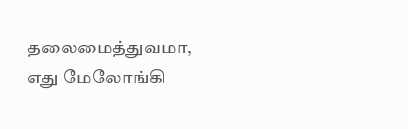தலைமைத்துவமா, எது மேலோங்கி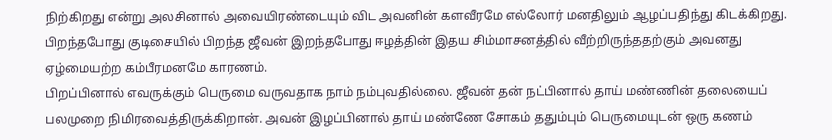நிற்கிறது என்று அலசினால் அவையிரண்டையும் விட அவனின் களவீரமே எல்லோர் மனதிலும் ஆழப்பதிந்து கிடக்கிறது. பிறந்தபோது குடிசையில் பிறந்த ஜீவன் இறந்தபோது ஈழத்தின் இதய சிம்மாசனத்தில் வீற்றிருந்ததற்கும் அவனது ஏழ்மையற்ற கம்பீரமனமே காரணம்.
பிறப்பினால் எவருக்கும் பெருமை வருவதாக நாம் நம்புவதில்லை. ஜீவன் தன் நட்பினால் தாய் மண்ணின் தலையைப் பலமுறை நிமிரவைத்திருக்கிறான். அவன் இழப்பினால் தாய் மண்ணே சோகம் ததும்பும் பெருமையுடன் ஒரு கணம்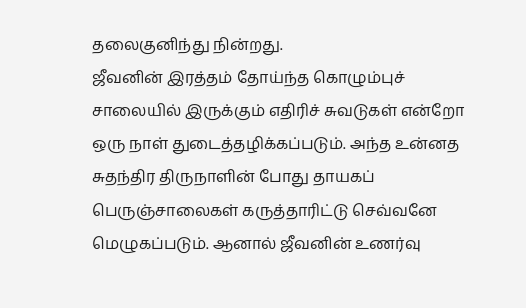தலைகுனிந்து நின்றது.
ஜீவனின் இரத்தம் தோய்ந்த கொழும்புச் சாலையில் இருக்கும் எதிரிச் சுவடுகள் என்றோ ஒரு நாள் துடைத்தழிக்கப்படும். அந்த உன்னத சுதந்திர திருநாளின் போது தாயகப் பெருஞ்சாலைகள் கருத்தாரிட்டு செவ்வனே மெழுகப்படும். ஆனால் ஜீவனின் உணர்வு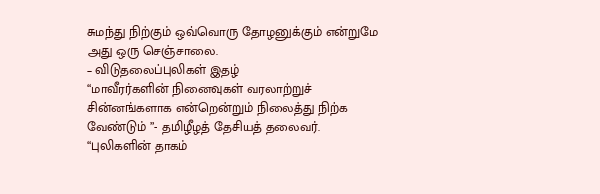சுமந்து நிற்கும் ஒவ்வொரு தோழனுக்கும் என்றுமே அது ஒரு செஞ்சாலை.
– விடுதலைப்புலிகள் இதழ்
“மாவீரர்களின் நினைவுகள் வரலாற்றுச் சின்னங்களாக என்றென்றும் நிலைத்து நிற்க வேண்டும் ”- தமிழீழத் தேசியத் தலைவர்.
“புலிகளின் தாகம்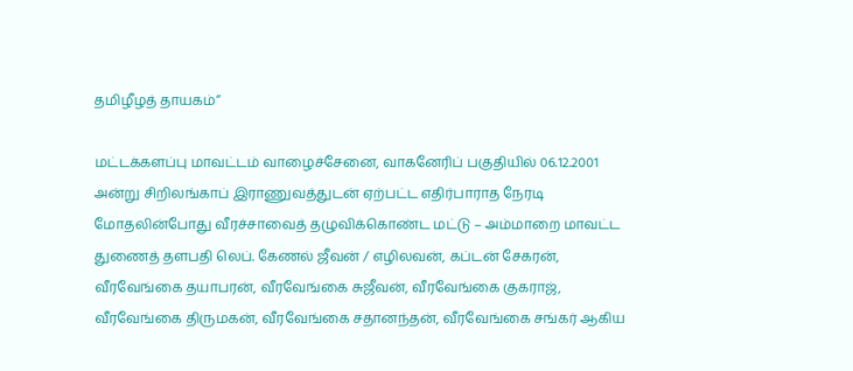தமிழீழத் தாயகம்”

மட்டக்களப்பு மாவட்டம் வாழைச்சேனை, வாகனேரிப் பகுதியில் 06.12.2001 அன்று சிறிலங்காப் இராணுவத்துடன் ஏற்பட்ட எதிர்பாராத நேரடி மோதலின்போது வீரச்சாவைத் தழுவிக்கொண்ட மட்டு – அம்மாறை மாவட்ட துணைத் தளபதி லெப். கேணல் ஜீவன் / எழிலவன், கப்டன் சேகரன், வீரவேங்கை தயாபரன், வீரவேங்கை சுஜீவன், வீரவேங்கை குகராஜ், வீரவேங்கை திருமகன், வீரவேங்கை சதானந்தன், வீரவேங்கை சங்கர் ஆகிய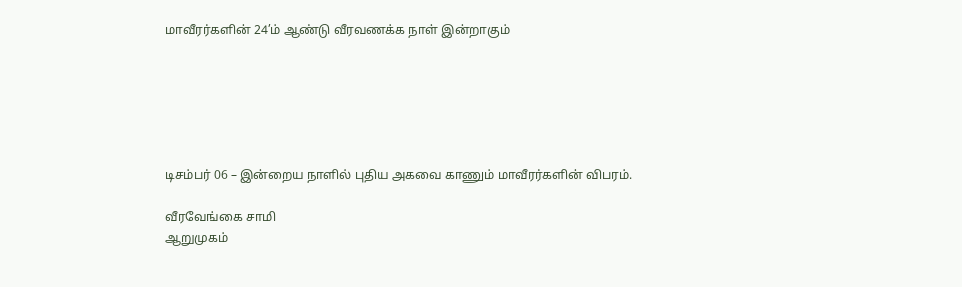மாவீரர்களின் 24’ம் ஆண்டு வீரவணக்க நாள் இன்றாகும்






டிசம்பர் 06 – இன்றைய நாளில் புதிய அகவை காணும் மாவீரர்களின் விபரம்.

வீரவேங்கை சாமி
ஆறுமுகம்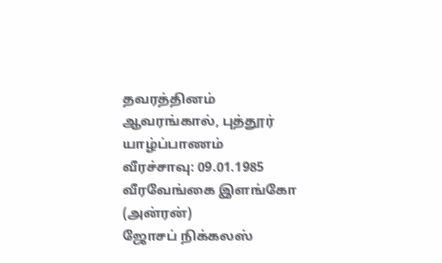தவரத்தினம்
ஆவரங்கால், புத்தூர்
யாழ்ப்பாணம்
வீரச்சாவு: 09.01.1985
வீரவேங்கை இளங்கோ (அன்ரன்)
ஜோசப் நிக்கலஸ்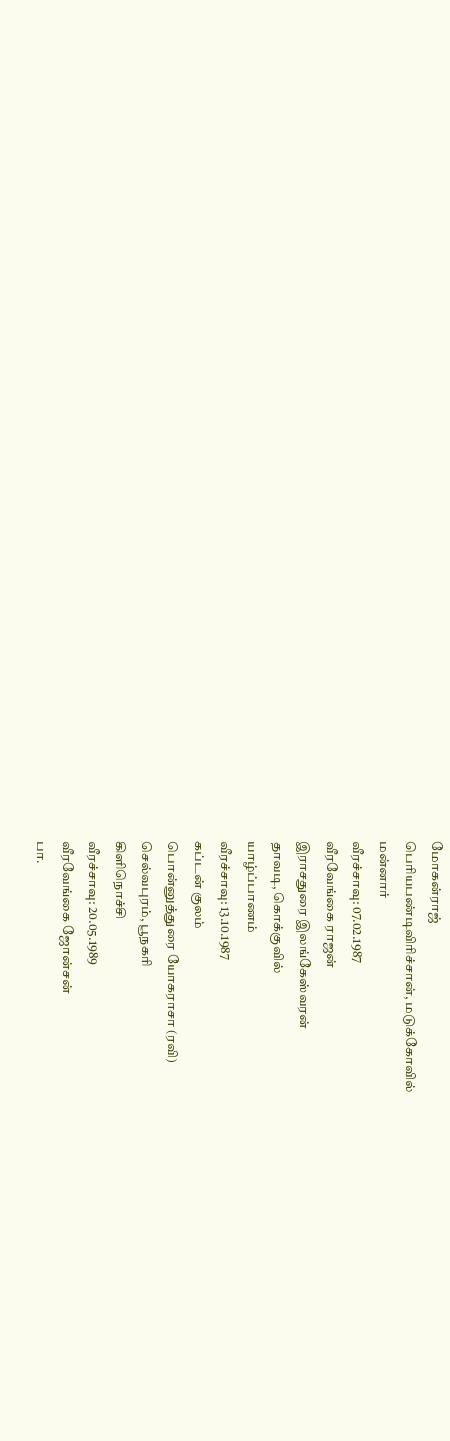மோகன்ராஜ்
பெரியபண்டிவிரிச்சான், மடுக்கோவில்
மன்னார்
வீரச்சாவு: 07.02.1987
வீரவேங்கை ராஜன்
இராசதுரை இலங்கேஸ்வரன்
தாவடி, கொக்குவில்
யாழ்ப்பாணம்
வீரச்சாவு: 13.10.1987
கப்டன் குலம்
பொன்னுத்துரை யோகராசா (ரவி)
செல்வபுரம், பூநகரி
கிளிநொச்சி
வீரச்சாவு: 20.05.1989
வீரவேங்கை ஜோன்சன்
பா.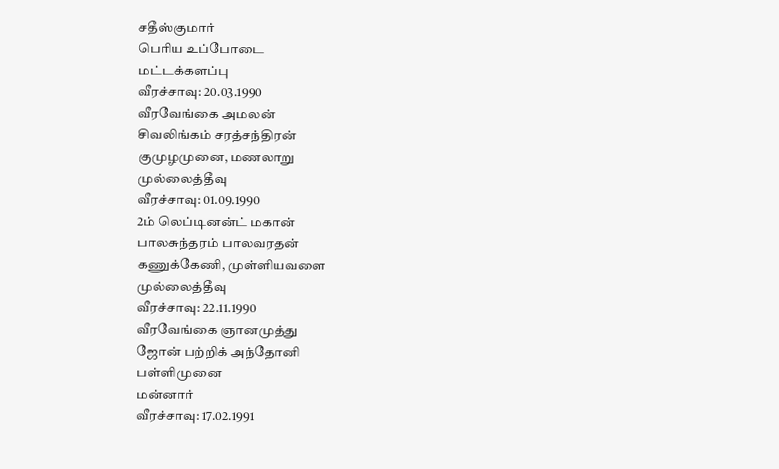சதீஸ்குமார்
பெரிய உப்போடை
மட்டக்களப்பு
வீரச்சாவு: 20.03.1990
வீரவேங்கை அமலன்
சிவலிங்கம் சரத்சந்திரன்
குமுழமுனை, மணலாறு
முல்லைத்தீவு
வீரச்சாவு: 01.09.1990
2ம் லெப்டினன்ட் மகான்
பாலசுந்தரம் பாலவரதன்
கணுக்கேணி, முள்ளியவளை
முல்லைத்தீவு
வீரச்சாவு: 22.11.1990
வீரவேங்கை ஞானமுத்து
ஜோன் பற்றிக் அந்தோனி
பள்ளிமுனை
மன்னார்
வீரச்சாவு: 17.02.1991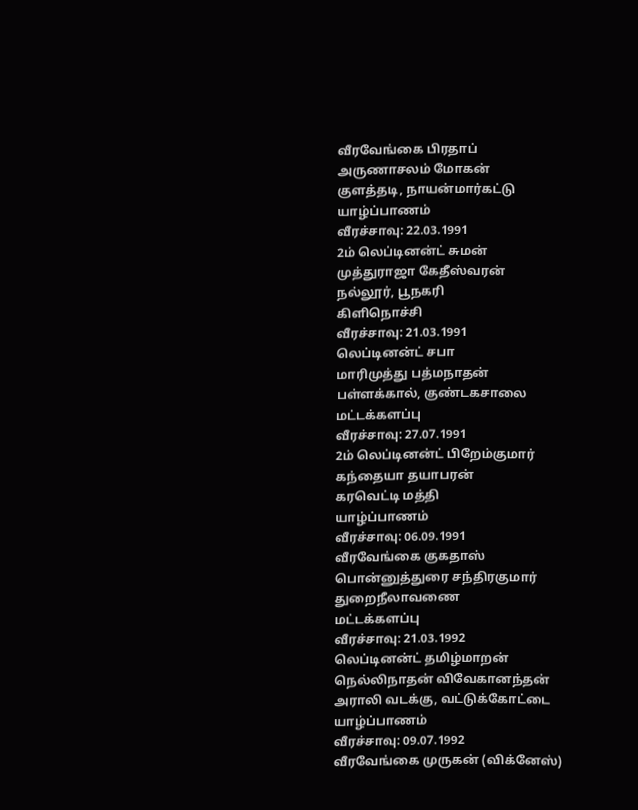வீரவேங்கை பிரதாப்
அருணாசலம் மோகன்
குளத்தடி, நாயன்மார்கட்டு
யாழ்ப்பாணம்
வீரச்சாவு: 22.03.1991
2ம் லெப்டினன்ட் சுமன்
முத்துராஜா கேதீஸ்வரன்
நல்லூர், பூநகரி
கிளிநொச்சி
வீரச்சாவு: 21.03.1991
லெப்டினன்ட் சபா
மாரிமுத்து பத்மநாதன்
பள்ளக்கால், குண்டகசாலை
மட்டக்களப்பு
வீரச்சாவு: 27.07.1991
2ம் லெப்டினன்ட் பிறேம்குமார்
கந்தையா தயாபரன்
கரவெட்டி மத்தி
யாழ்ப்பாணம்
வீரச்சாவு: 06.09.1991
வீரவேங்கை குகதாஸ்
பொன்னுத்துரை சந்திரகுமார்
துறைநீலாவணை
மட்டக்களப்பு
வீரச்சாவு: 21.03.1992
லெப்டினன்ட் தமிழ்மாறன்
நெல்லிநாதன் விவேகானந்தன்
அராலி வடக்கு, வட்டுக்கோட்டை
யாழ்ப்பாணம்
வீரச்சாவு: 09.07.1992
வீரவேங்கை முருகன் (விக்னேஸ்)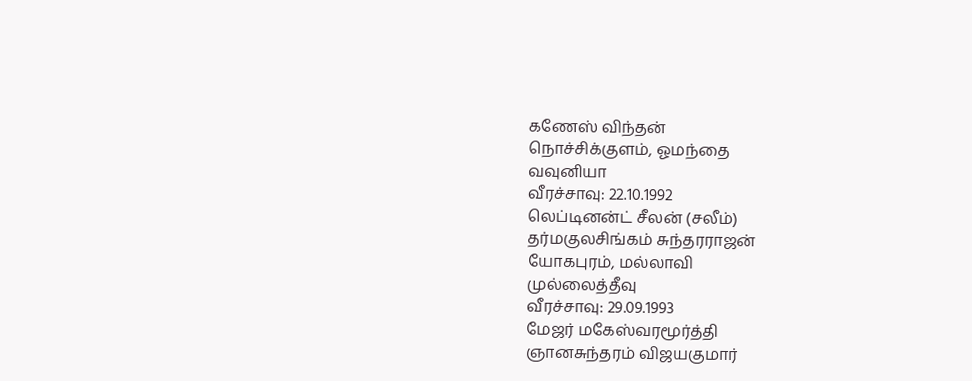கணேஸ் விந்தன்
நொச்சிக்குளம், ஓமந்தை
வவுனியா
வீரச்சாவு: 22.10.1992
லெப்டினன்ட் சீலன் (சலீம்)
தர்மகுலசிங்கம் சுந்தரராஜன்
யோகபுரம், மல்லாவி
முல்லைத்தீவு
வீரச்சாவு: 29.09.1993
மேஜர் மகேஸ்வரமூர்த்தி
ஞானசுந்தரம் விஜயகுமார்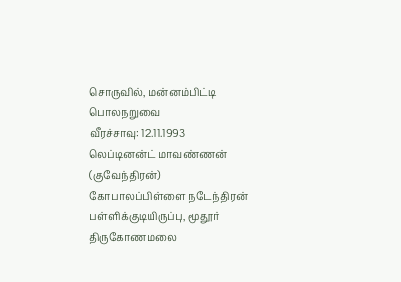சொருவில், மன்னம்பிட்டி
பொலநறுவை
வீரச்சாவு: 12.11.1993
லெப்டினன்ட் மாவண்ணன் (குவேந்திரன்)
கோபாலப்பிள்ளை நடேந்திரன்
பள்ளிக்குடியிருப்பு, மூதூர்
திருகோணமலை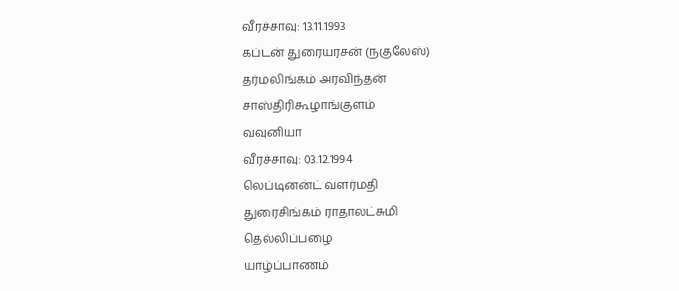வீரச்சாவு: 13.11.1993
கப்டன் துரையரசன் (நகுலேஸ்)
தர்மலிங்கம் அரவிந்தன்
சாஸ்திரிகூழாங்குளம்
வவுனியா
வீரச்சாவு: 03.12.1994
லெப்டினன்ட் வளர்மதி
துரைசிங்கம் ராதாலட்சுமி
தெல்லிப்பழை
யாழ்ப்பாணம்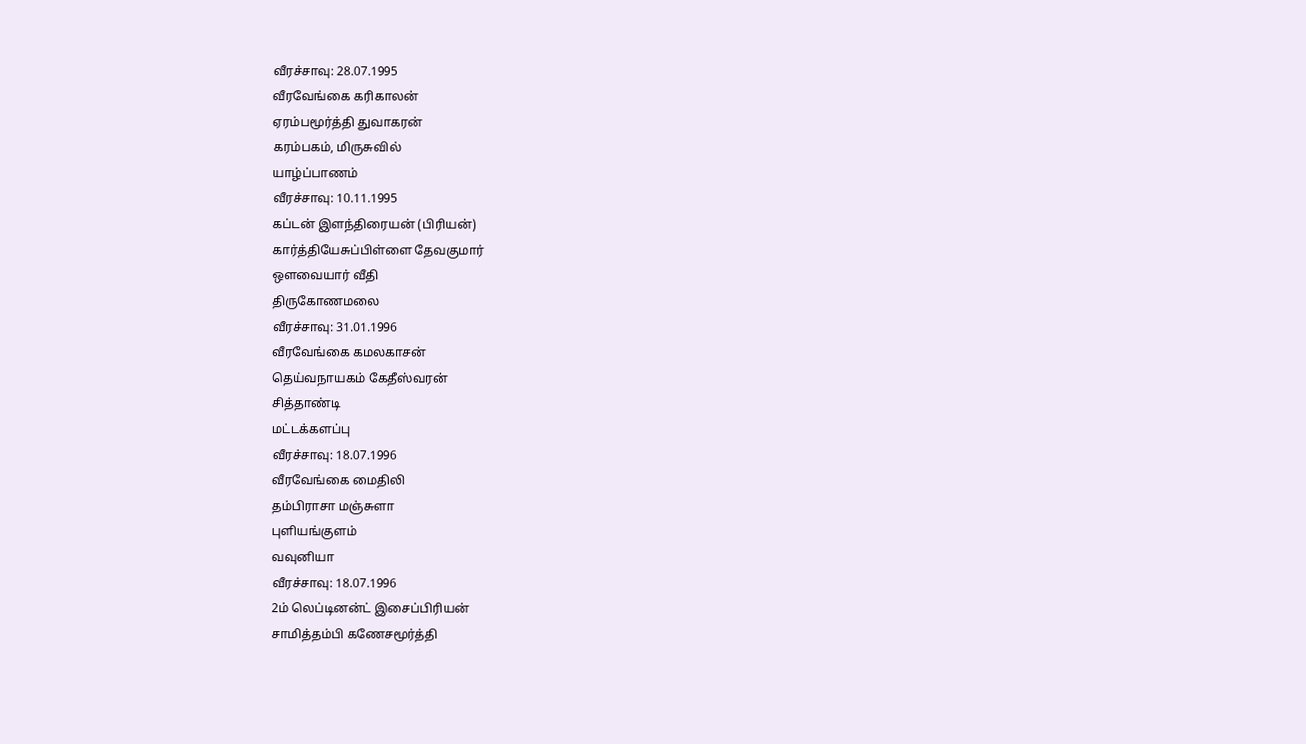வீரச்சாவு: 28.07.1995
வீரவேங்கை கரிகாலன்
ஏரம்பமூர்த்தி துவாகரன்
கரம்பகம், மிருசுவில்
யாழ்ப்பாணம்
வீரச்சாவு: 10.11.1995
கப்டன் இளந்திரையன் (பிரியன்)
கார்த்தியேசுப்பிள்ளை தேவகுமார்
ஒளவையார் வீதி
திருகோணமலை
வீரச்சாவு: 31.01.1996
வீரவேங்கை கமலகாசன்
தெய்வநாயகம் கேதீஸ்வரன்
சித்தாண்டி
மட்டக்களப்பு
வீரச்சாவு: 18.07.1996
வீரவேங்கை மைதிலி
தம்பிராசா மஞ்சுளா
புளியங்குளம்
வவுனியா
வீரச்சாவு: 18.07.1996
2ம் லெப்டினன்ட் இசைப்பிரியன்
சாமித்தம்பி கணேசமூர்த்தி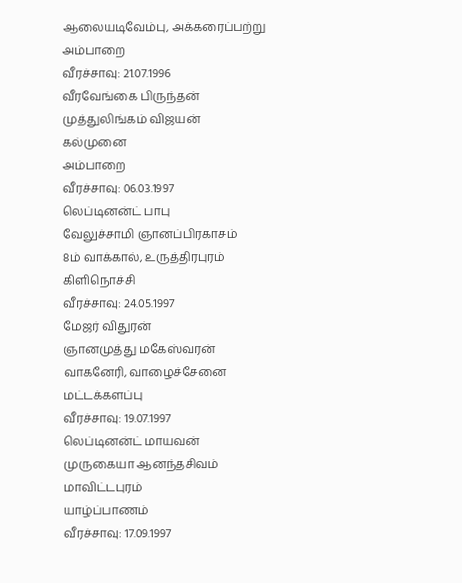ஆலையடிவேம்பு, அக்கரைப்பற்று
அம்பாறை
வீரச்சாவு: 21.07.1996
வீரவேங்கை பிருந்தன்
முத்துலிங்கம் விஜயன்
கல்முனை
அம்பாறை
வீரச்சாவு: 06.03.1997
லெப்டினன்ட் பாபு
வேலுச்சாமி ஞானப்பிரகாசம்
8ம் வாக்கால், உருத்திரபுரம்
கிளிநொச்சி
வீரச்சாவு: 24.05.1997
மேஜர் விதுரன்
ஞானமுத்து மகேஸ்வரன்
வாகனேரி, வாழைச்சேனை
மட்டக்களப்பு
வீரச்சாவு: 19.07.1997
லெப்டினன்ட் மாயவன்
முருகையா ஆனந்தசிவம்
மாவிட்டபுரம்
யாழ்ப்பாணம்
வீரச்சாவு: 17.09.1997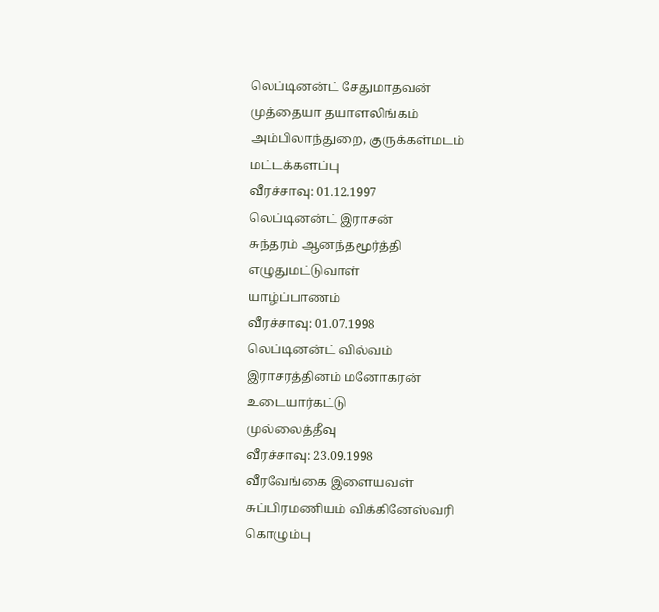லெப்டினன்ட் சேதுமாதவன்
முத்தையா தயாளலிங்கம்
அம்பிலாந்துறை, குருக்கள்மடம்
மட்டக்களப்பு
வீரச்சாவு: 01.12.1997
லெப்டினன்ட் இராசன்
சுந்தரம் ஆனந்தமூர்த்தி
எழுதுமட்டுவாள்
யாழ்ப்பாணம்
வீரச்சாவு: 01.07.1998
லெப்டினன்ட் வில்வம்
இராசரத்தினம் மனோகரன்
உடையார்கட்டு
முல்லைத்தீவு
வீரச்சாவு: 23.09.1998
வீரவேங்கை இளையவள்
சுப்பிரமணியம் விக்கினேஸ்வரி
கொழும்பு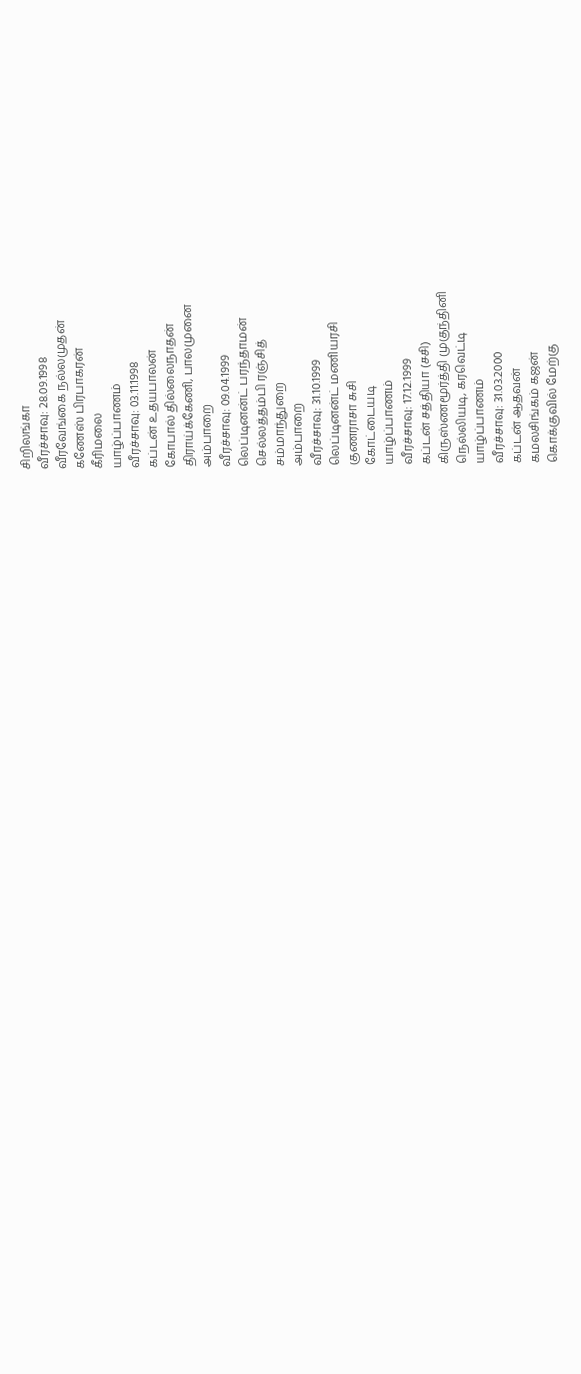சிறிலங்கா
வீரச்சாவு: 28.09.1998
வீரவேங்கை நல்லமுதன்
கணேஸ் பிரபாகரன்
கீரிமலை
யாழ்ப்பாணம்
வீரச்சாவு: 03.11.1998
கப்டன் உதயபாலன்
கோபால் தில்லைநாதன்
திராய்க்கேணி, பாலமுனை
அம்பாறை
வீரச்சாவு: 09.04.1999
லெப்டினன்ட் பரந்தாமன்
செல்லத்தம்பி ரஞ்சித்
சம்மாந்துறை
அம்பாறை
வீரச்சாவு: 31.10.1999
லெப்டினன்ட் மணியரசி
குணராசா சுசி
கோட்டையடி
யாழ்ப்பாணம்
வீரச்சாவு: 17.12.1999
கப்டன் சத்தியா (சசி)
கிருஸ்ணமூர்த்தி முகுந்தினி
நெல்லியடி, கரவெட்டி
யாழ்ப்பாணம்
வீரச்சாவு: 31.03.2000
கப்டன் ஆதவன்
கமலசிங்கம் கஜன்
கொக்குவில் மேற்கு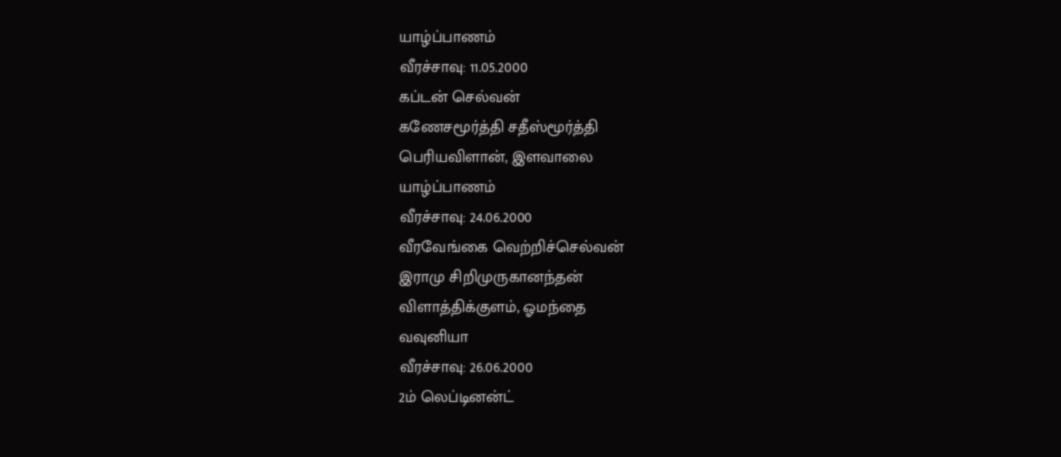யாழ்ப்பாணம்
வீரச்சாவு: 11.05.2000
கப்டன் செல்வன்
கணேசமூர்த்தி சதீஸ்மூர்த்தி
பெரியவிளான், இளவாலை
யாழ்ப்பாணம்
வீரச்சாவு: 24.06.2000
வீரவேங்கை வெற்றிச்செல்வன்
இராமு சிறிமுருகானந்தன்
விளாத்திக்குளம், ஓமந்தை
வவுனியா
வீரச்சாவு: 26.06.2000
2ம் லெப்டினன்ட்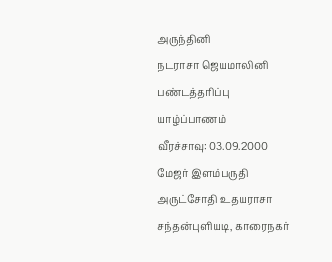அருந்தினி
நடராசா ஜெயமாலினி
பண்டத்தரிப்பு
யாழ்ப்பாணம்
வீரச்சாவு: 03.09.2000
மேஜர் இளம்பருதி
அருட்சோதி உதயராசா
சந்தன்புளியடி, காரைநகர்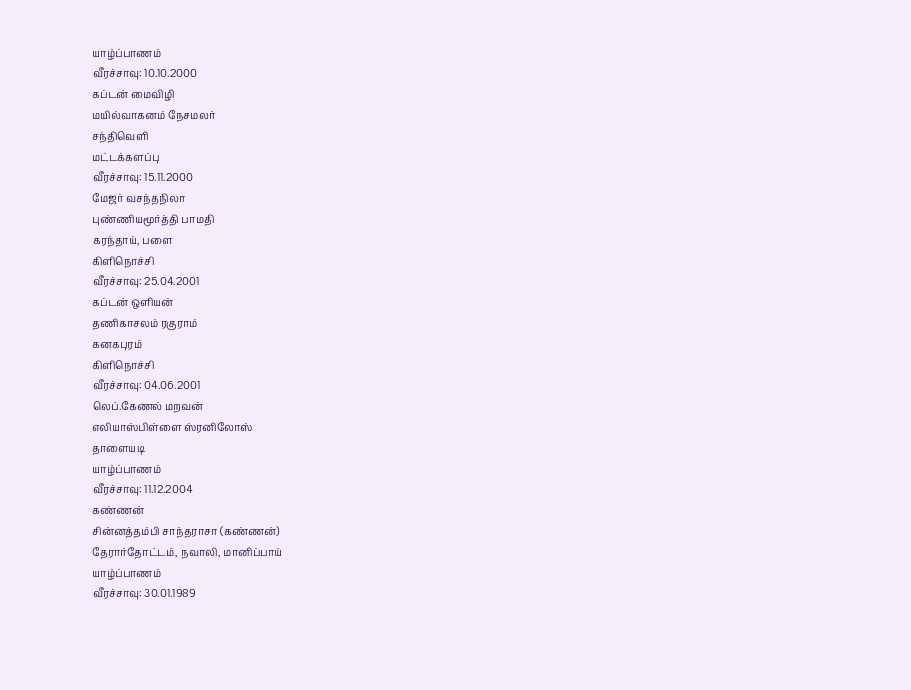யாழ்ப்பாணம்
வீரச்சாவு: 10.10.2000
கப்டன் மைவிழி
மயில்வாகனம் நேசமலர்
சந்திவெளி
மட்டக்களப்பு
வீரச்சாவு: 15.11.2000
மேஜர் வசந்தநிலா
புண்ணியமூர்த்தி பாமதி
கரந்தாய், பளை
கிளிநொச்சி
வீரச்சாவு: 25.04.2001
கப்டன் ஒளியன்
தணிகாசலம் ரகுராம்
கனகபுரம்
கிளிநொச்சி
வீரச்சாவு: 04.06.2001
லெப்.கேணல் மறவன்
எலியாஸ்பிள்ளை ஸ்ரனிலோஸ்
தாளையடி
யாழ்ப்பாணம்
வீரச்சாவு: 11.12.2004
கண்ணன்
சின்னத்தம்பி சாந்தராசா (கண்ணன்)
தேரார்தோட்டம், நவாலி, மானிப்பாய்
யாழ்ப்பாணம்
வீரச்சாவு: 30.01.1989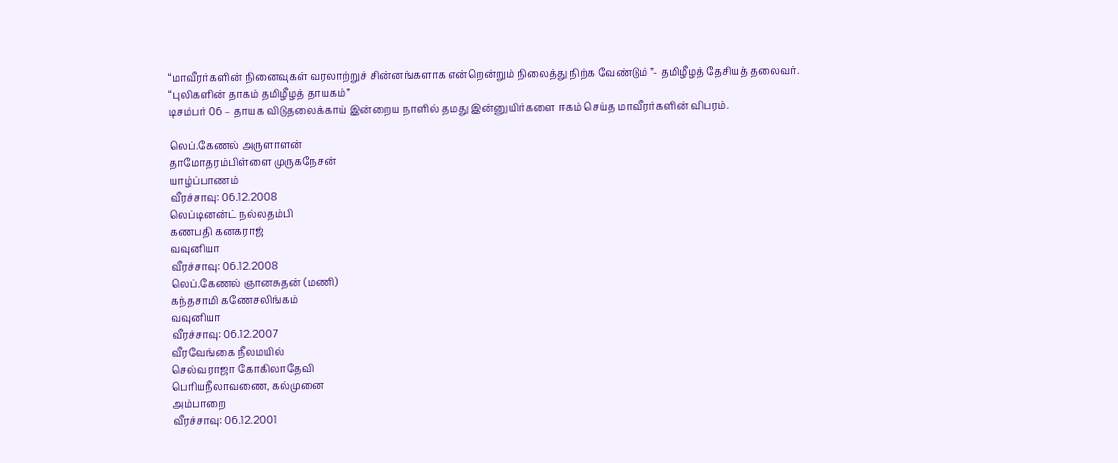“மாவீரர்களின் நினைவுகள் வரலாற்றுச் சின்னங்களாக என்றென்றும் நிலைத்து நிற்க வேண்டும் ”- தமிழீழத் தேசியத் தலைவர்.
“புலிகளின் தாகம் தமிழீழத் தாயகம்”
டிசம்பர் 06 – தாயக விடுதலைக்காய் இன்றைய நாளில் தமது இன்னுயிர்களை ஈகம் செய்த மாவீரர்களின் விபரம்.

லெப்.கேணல் அருளாளன்
தாமோதரம்பிள்ளை முருகநேசன்
யாழ்ப்பாணம்
வீரச்சாவு: 06.12.2008
லெப்டினன்ட் நல்லதம்பி
கணபதி கனகராஜ்
வவுனியா
வீரச்சாவு: 06.12.2008
லெப்.கேணல் ஞானசுதன் (மணி)
கந்தசாமி கணேசலிங்கம்
வவுனியா
வீரச்சாவு: 06.12.2007
வீரவேங்கை நீலமயில்
செல்வராஜா கோகிலாதேவி
பெரியநீலாவணை, கல்முனை
அம்பாறை
வீரச்சாவு: 06.12.2001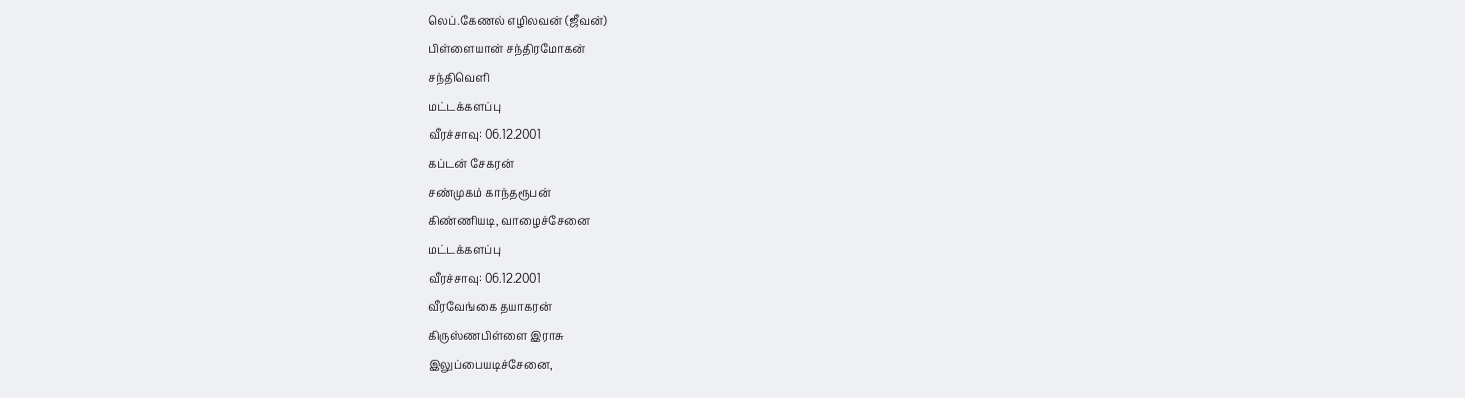லெப்.கேணல் எழிலவன் (ஜீவன்)
பிள்ளையான் சந்திரமோகன்
சந்திவெளி
மட்டக்களப்பு
வீரச்சாவு: 06.12.2001
கப்டன் சேகரன்
சண்முகம் காந்தரூபன்
கிண்ணியடி, வாழைச்சேனை
மட்டக்களப்பு
வீரச்சாவு: 06.12.2001
வீரவேங்கை தயாகரன்
கிருஸ்ணபிள்ளை இராசு
இலுப்பையடிச்சேனை,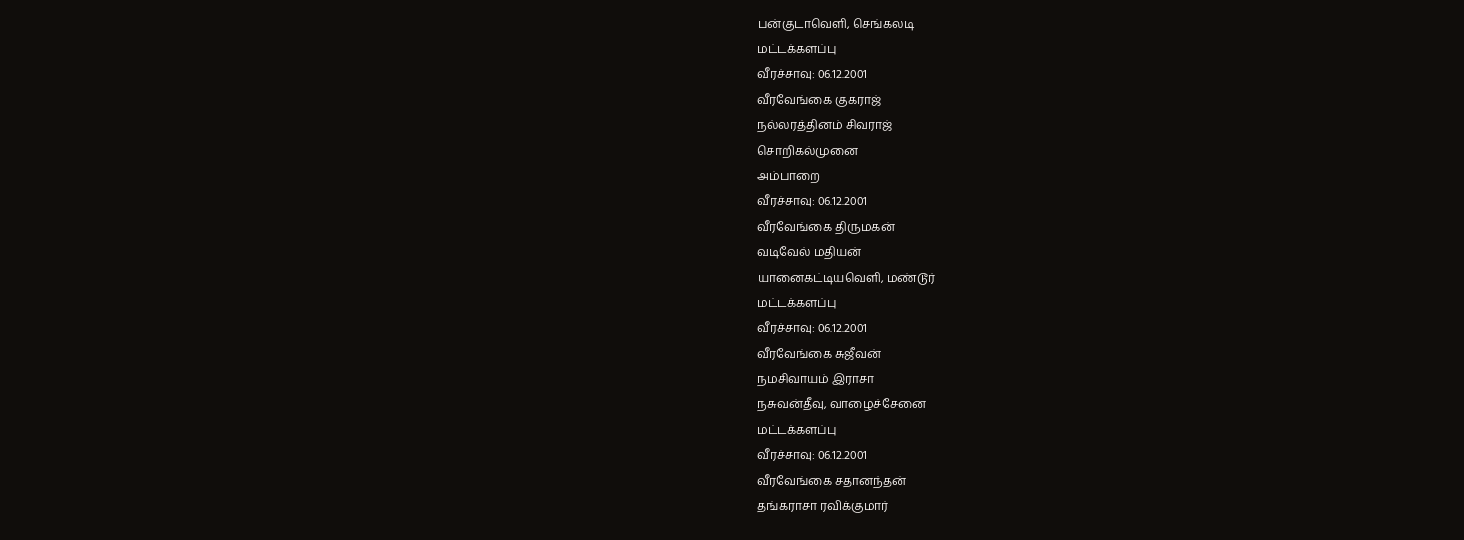பன்குடாவெளி, செங்கலடி
மட்டக்களப்பு
வீரச்சாவு: 06.12.2001
வீரவேங்கை குகராஜ்
நல்லரத்தினம் சிவராஜ்
சொறிகல்முனை
அம்பாறை
வீரச்சாவு: 06.12.2001
வீரவேங்கை திருமகன்
வடிவேல் மதியன்
யானைகட்டியவெளி, மண்டூர்
மட்டக்களப்பு
வீரச்சாவு: 06.12.2001
வீரவேங்கை சுஜீவன்
நமசிவாயம் இராசா
நசுவன்தீவு, வாழைச்சேனை
மட்டக்களப்பு
வீரச்சாவு: 06.12.2001
வீரவேங்கை சதானந்தன்
தங்கராசா ரவிக்குமார்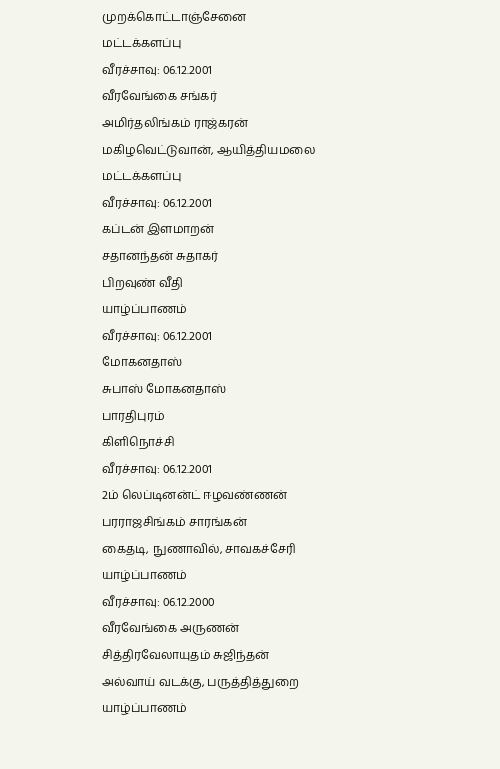முறக்கொட்டாஞ்சேனை
மட்டக்களப்பு
வீரச்சாவு: 06.12.2001
வீரவேங்கை சங்கர்
அமிர்தலிங்கம் ராஜ்கரன்
மகிழவெட்டுவான், ஆயித்தியமலை
மட்டக்களப்பு
வீரச்சாவு: 06.12.2001
கப்டன் இளமாறன்
சதானந்தன் சுதாகர்
பிறவுண் வீதி
யாழ்ப்பாணம்
வீரச்சாவு: 06.12.2001
மோகனதாஸ்
சுபாஸ் மோகனதாஸ்
பாரதிபுரம்
கிளிநொச்சி
வீரச்சாவு: 06.12.2001
2ம் லெப்டினன்ட் ஈழவண்ணன்
பரராஜசிங்கம் சாரங்கன்
கைதடி, நுணாவில், சாவகச்சேரி
யாழ்ப்பாணம்
வீரச்சாவு: 06.12.2000
வீரவேங்கை அருணன்
சித்திரவேலாயுதம் சுஜிந்தன்
அல்வாய் வடக்கு, பருத்தித்துறை
யாழ்ப்பாணம்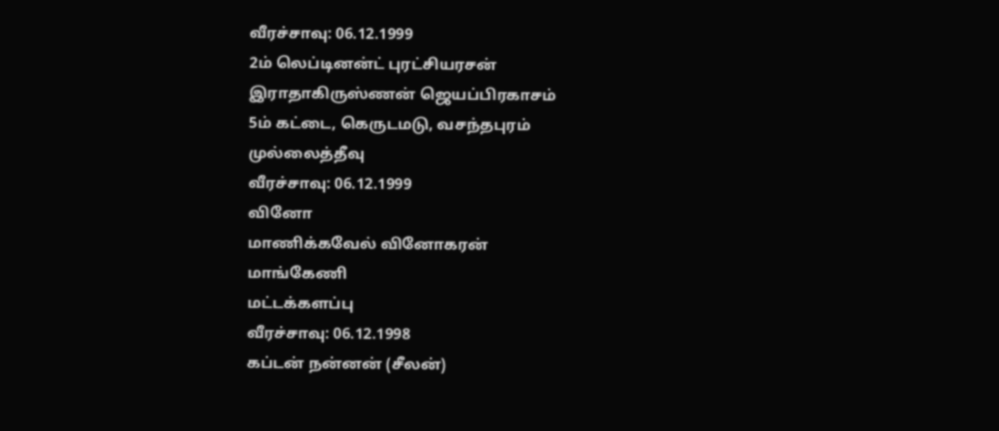வீரச்சாவு: 06.12.1999
2ம் லெப்டினன்ட் புரட்சியரசன்
இராதாகிருஸ்ணன் ஜெயப்பிரகாசம்
5ம் கட்டை, கெருடமடு, வசந்தபுரம்
முல்லைத்தீவு
வீரச்சாவு: 06.12.1999
வினோ
மாணிக்கவேல் வினோகரன்
மாங்கேணி
மட்டக்களப்பு
வீரச்சாவு: 06.12.1998
கப்டன் நன்னன் (சீலன்)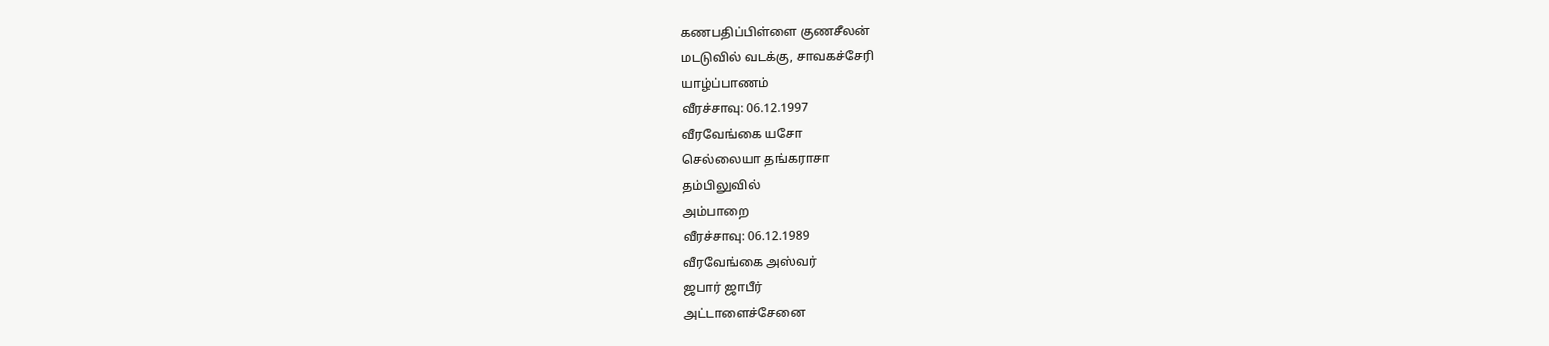கணபதிப்பிள்ளை குணசீலன்
மடடுவில் வடக்கு, சாவகச்சேரி
யாழ்ப்பாணம்
வீரச்சாவு: 06.12.1997
வீரவேங்கை யசோ
செல்லையா தங்கராசா
தம்பிலுவில்
அம்பாறை
வீரச்சாவு: 06.12.1989
வீரவேங்கை அஸ்வர்
ஜபார் ஜாபீர்
அட்டாளைச்சேனை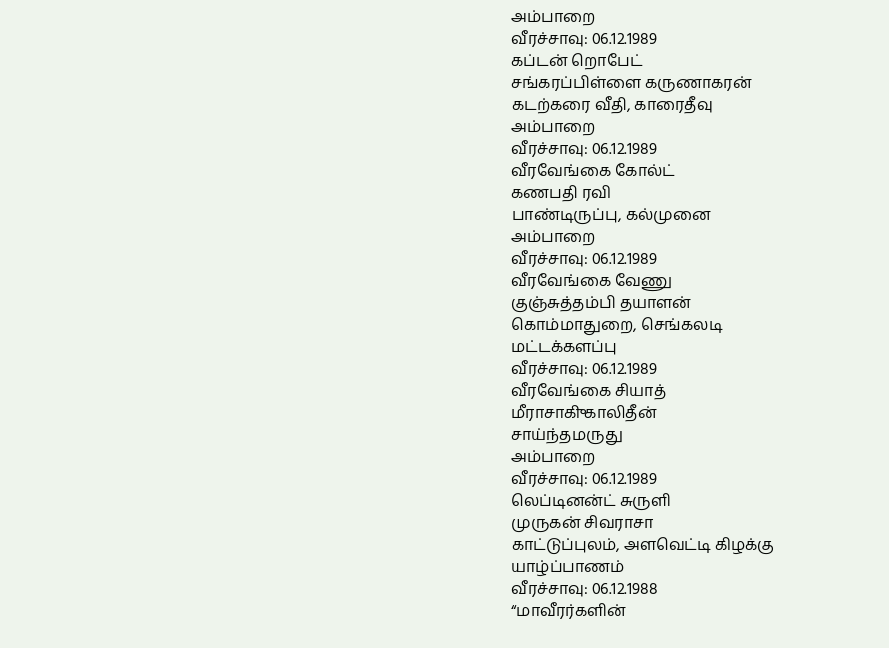அம்பாறை
வீரச்சாவு: 06.12.1989
கப்டன் றொபேட்
சங்கரப்பிள்ளை கருணாகரன்
கடற்கரை வீதி, காரைதீவு
அம்பாறை
வீரச்சாவு: 06.12.1989
வீரவேங்கை கோல்ட்
கணபதி ரவி
பாண்டிருப்பு, கல்முனை
அம்பாறை
வீரச்சாவு: 06.12.1989
வீரவேங்கை வேணு
குஞ்சுத்தம்பி தயாளன்
கொம்மாதுறை, செங்கலடி
மட்டக்களப்பு
வீரச்சாவு: 06.12.1989
வீரவேங்கை சியாத்
மீராசாகிு காலிதீன்
சாய்ந்தமருது
அம்பாறை
வீரச்சாவு: 06.12.1989
லெப்டினன்ட் சுருளி
முருகன் சிவராசா
காட்டுப்புலம், அளவெட்டி கிழக்கு
யாழ்ப்பாணம்
வீரச்சாவு: 06.12.1988
“மாவீரர்களின்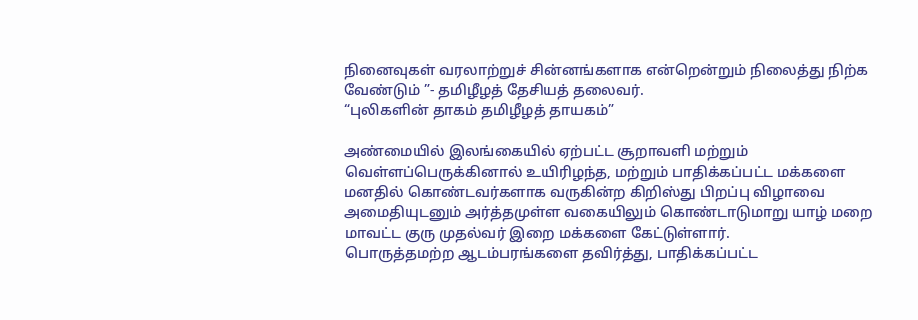நினைவுகள் வரலாற்றுச் சின்னங்களாக என்றென்றும் நிலைத்து நிற்க வேண்டும் ”- தமிழீழத் தேசியத் தலைவர்.
“புலிகளின் தாகம் தமிழீழத் தாயகம்”

அண்மையில் இலங்கையில் ஏற்பட்ட சூறாவளி மற்றும் வெள்ளப்பெருக்கினால் உயிரிழந்த, மற்றும் பாதிக்கப்பட்ட மக்களை மனதில் கொண்டவர்களாக வருகின்ற கிறிஸ்து பிறப்பு விழாவை அமைதியுடனும் அர்த்தமுள்ள வகையிலும் கொண்டாடுமாறு யாழ் மறை மாவட்ட குரு முதல்வர் இறை மக்களை கேட்டுள்ளார்.
பொருத்தமற்ற ஆடம்பரங்களை தவிர்த்து, பாதிக்கப்பட்ட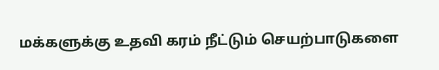மக்களுக்கு உதவி கரம் நீட்டும் செயற்பாடுகளை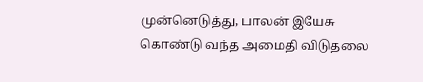முன்னெடுத்து, பாலன் இயேசு கொண்டு வந்த அமைதி விடுதலை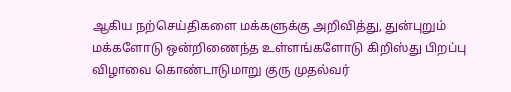ஆகிய நற்செய்திகளை மக்களுக்கு அறிவித்து, துன்புறும் மக்களோடு ஒன்றிணைந்த உள்ளங்களோடு கிறிஸ்து பிறப்பு விழாவை கொண்டாடுமாறு குரு முதல்வர்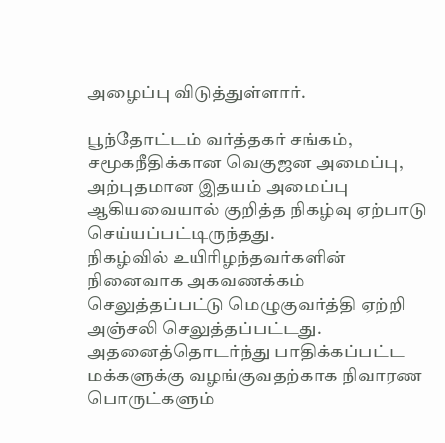அழைப்பு விடுத்துள்ளார்.

பூந்தோட்டம் வர்த்தகர் சங்கம், சமூகநீதிக்கான வெகுஜன அமைப்பு, அற்புதமான இதயம் அமைப்பு ஆகியவையால் குறித்த நிகழ்வு ஏற்பாடு செய்யப்பட்டிருந்தது.
நிகழ்வில் உயிரிழந்தவர்களின் நினைவாக அகவணக்கம் செலுத்தப்பட்டு மெழுகுவர்த்தி ஏற்றி அஞ்சலி செலுத்தப்பட்டது.
அதனைத்தொடர்ந்து பாதிக்கப்பட்ட மக்களுக்கு வழங்குவதற்காக நிவாரண பொருட்களும்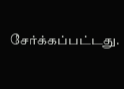சேர்க்கப்பட்டது.